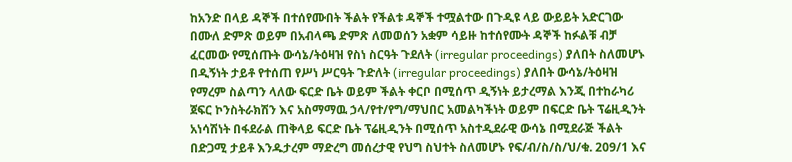ከአንድ በላይ ዳኞች በተሰየሙበት ችልት የችልቱ ዳኞች ተሟልተው በጉዲዩ ላይ ውይይት አድርገው በሙለ ድምጽ ወይም በአብላጫ ድምጽ ለመወሰን አቋም ሳይዙ ከተሰየሙት ዳኞች ከፉልቹ ብቻ ፈርመው የሚሰጡት ውሳኔ/ትዕዛዝ የስነ ስርዓት ጉደለት (irregular proceedings) ያለበት ስለመሆኑ በዲኝነት ታይቶ የተሰጠ የሥነ ሥርዓት ጉድለት (irregular proceedings) ያለበት ውሳኔ/ትዕዛዝ የማረም ስልጣን ላለው ፍርድ ቤት ወይም ችልት ቀርቦ በሚሰጥ ዲኝነት ይታረማል እንጂ በተከራካሪ ጀፍር ኮንስትራክሽን እና አስማማዉ ኃላ/የተ/የግ/ማህበር አመልካችነት ወይም በፍርድ ቤት ፕሬዚዲንት አነሳሽነት በፋደራል ጠቅላይ ፍርድ ቤት ፕሬዚዲንት በሚሰጥ አስተዲደራዊ ውሳኔ በሚደራጅ ችልት በድጋሚ ታይቶ እንዱታረም ማድረግ መሰረታዊ የህግ ስህተት ስለመሆኑ የፍ/ብ/ስ/ስ/ህ/ቁ. 209/1 እና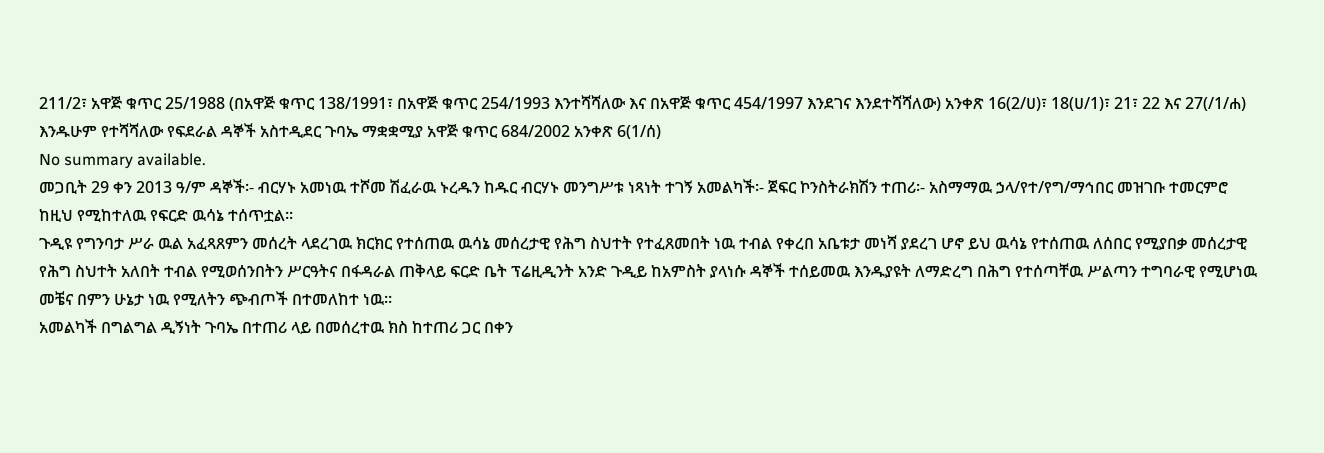211/2፣ አዋጅ ቁጥር 25/1988 (በአዋጅ ቁጥር 138/1991፣ በአዋጅ ቁጥር 254/1993 እንተሻሻለው እና በአዋጅ ቁጥር 454/1997 እንደገና እንደተሻሻለው) አንቀጽ 16(2/ሀ)፣ 18(ሀ/1)፣ 21፣ 22 እና 27(/1/ሐ) እንዱሁም የተሻሻለው የፍደራል ዳኞች አስተዲደር ጉባኤ ማቋቋሚያ አዋጅ ቁጥር 684/2002 አንቀጽ 6(1/ሰ)
No summary available.
መጋቢት 29 ቀን 2013 ዓ/ም ዳኞች፡- ብርሃኑ አመነዉ ተሾመ ሽፈራዉ ኑረዱን ከዱር ብርሃኑ መንግሥቱ ነጻነት ተገኝ አመልካች፡- ጀፍር ኮንስትራክሽን ተጠሪ፡- አስማማዉ ኃላ/የተ/የግ/ማኅበር መዝገቡ ተመርምሮ ከዚህ የሚከተለዉ የፍርድ ዉሳኔ ተሰጥቷል።
ጉዲዩ የግንባታ ሥራ ዉል አፈጻጸምን መሰረት ላደረገዉ ክርክር የተሰጠዉ ዉሳኔ መሰረታዊ የሕግ ስህተት የተፈጸመበት ነዉ ተብል የቀረበ አቤቱታ መነሻ ያደረገ ሆኖ ይህ ዉሳኔ የተሰጠዉ ለሰበር የሚያበቃ መሰረታዊ የሕግ ስህተት አለበት ተብል የሚወሰንበትን ሥርዓትና በፋዳራል ጠቅላይ ፍርድ ቤት ፕሬዚዲንት አንድ ጉዲይ ከአምስት ያላነሱ ዳኞች ተሰይመዉ እንዱያዩት ለማድረግ በሕግ የተሰጣቸዉ ሥልጣን ተግባራዊ የሚሆነዉ መቼና በምን ሁኔታ ነዉ የሚለትን ጭብጦች በተመለከተ ነዉ።
አመልካች በግልግል ዲኝነት ጉባኤ በተጠሪ ላይ በመሰረተዉ ክስ ከተጠሪ ጋር በቀን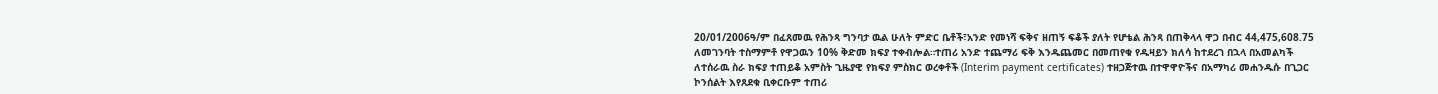20/01/2006ዓ/ም በፈጸመዉ የሕንጻ ግንባታ ዉል ሁለት ምድር ቤቶች፣አንድ የመነሻ ፍቅና ዘጠኝ ፍቆች ያለት የሆቴል ሕንጻ በጠቅላላ ዋጋ በብር 44,475,608.75 ለመገንባት ተስማምቶ የዋጋዉን 10% ቅድመ ክፍያ ተቀብሎል።ተጠሪ አንድ ተጨማሪ ፍቅ እንዱጨመር በመጠየቁ የዱዛይን ክለሳ ከተደረገ በኋላ በአመልካች ለተሰራዉ ስራ ክፍያ ተጠይቆ አምስት ጊዜያዊ የክፍያ ምስክር ወረቀቶች (Interim payment certificates) ተዘጋጅተዉ በተዋዋዮችና በአማካሪ መሐንዱሱ በጊጋር ኮንሰልት እየጸደቁ ቢቀርቡም ተጠሪ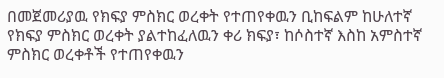በመጀመሪያዉ የክፍያ ምስክር ወረቀት የተጠየቀዉን ቢከፍልም ከሁለተኛ የክፍያ ምስክር ወረቀት ያልተከፈለዉን ቀሪ ክፍያ፣ ከሶስተኛ እስከ አምስተኛ ምስክር ወረቀቶች የተጠየቀዉን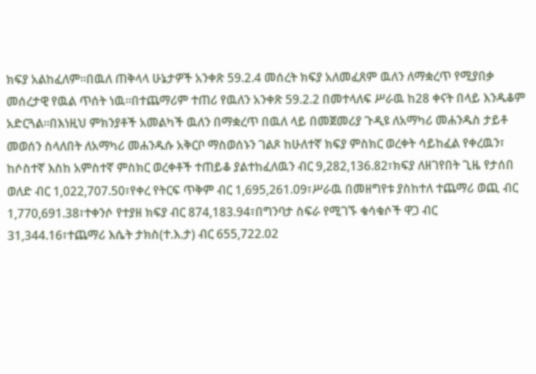ክፍያ አልከፈለም።በዉለ ጠቅላላ ሁኔታዎች አንቀጽ 59.2.4 መሰረት ክፍያ አለመፈጸም ዉለን ለማቋረጥ የሚያበቃ መሰረታዊ የዉል ጥሰት ነዉ።በተጨማሪም ተጠሪ የዉለን አንቀጽ 59.2.2 በመተላለፍ ሥራዉ ከ28 ቀናት በላይ እንዱቆም አድርጓል።በእነዚህ ምክንያቶች አመልካች ዉለን በማቋረጥ በዉለ ላይ በመጀመሪያ ጉዲዩ ለአማካሪ መሐንዱስ ታይቶ መወሰን ስላለበት ለአማካሪ መሐንዱሱ አቅርቦ ማስወሰኑን ገልጾ ከሁለተኛ ክፍያ ምስክር ወረቀት ሳይከፈል የቀረዉን፣ ከሶስተኛ እስከ አምስተኛ ምስክር ወረቀቶች ተጠይቆ ያልተከፈለዉን ብር 9,282,136.82፣ክፍያ ለዘገየበት ጊዜ የታሰበ ወለድ ብር 1,022,707.50፣የቀረ የትርፍ ጥቅም ብር 1,695,261.09፣ሥራዉ በመዘግየቱ ያስከተለ ተጨማሪ ወጪ ብር 1,770,691.38፣ተቀንሶ የተያዘ ክፍያ ብር 874,183.94፣በግንባታ ስፍራ የሚገኙ ቁሳቁሶች ዋጋ ብር 31,344.16፣ተጨማሪ እሴት ታክስ(ተ.እ.ታ) ብር 655,722.02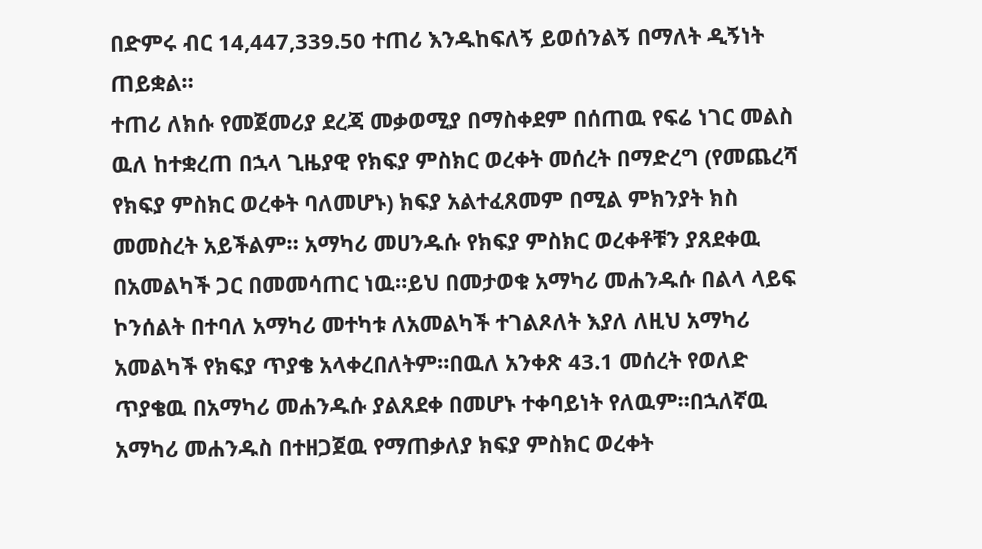በድምሩ ብር 14,447,339.50 ተጠሪ እንዱከፍለኝ ይወሰንልኝ በማለት ዲኝነት ጠይቋል።
ተጠሪ ለክሱ የመጀመሪያ ደረጃ መቃወሚያ በማስቀደም በሰጠዉ የፍሬ ነገር መልስ ዉለ ከተቋረጠ በኋላ ጊዜያዊ የክፍያ ምስክር ወረቀት መሰረት በማድረግ (የመጨረሻ የክፍያ ምስክር ወረቀት ባለመሆኑ) ክፍያ አልተፈጸመም በሚል ምክንያት ክስ መመስረት አይችልም። አማካሪ መሀንዱሱ የክፍያ ምስክር ወረቀቶቹን ያጸደቀዉ በአመልካች ጋር በመመሳጠር ነዉ።ይህ በመታወቁ አማካሪ መሐንዱሱ በልላ ላይፍ ኮንሰልት በተባለ አማካሪ መተካቱ ለአመልካች ተገልጾለት እያለ ለዚህ አማካሪ አመልካች የክፍያ ጥያቄ አላቀረበለትም።በዉለ አንቀጽ 43.1 መሰረት የወለድ ጥያቄዉ በአማካሪ መሐንዱሱ ያልጸደቀ በመሆኑ ተቀባይነት የለዉም።በኋለኛዉ አማካሪ መሐንዱስ በተዘጋጀዉ የማጠቃለያ ክፍያ ምስክር ወረቀት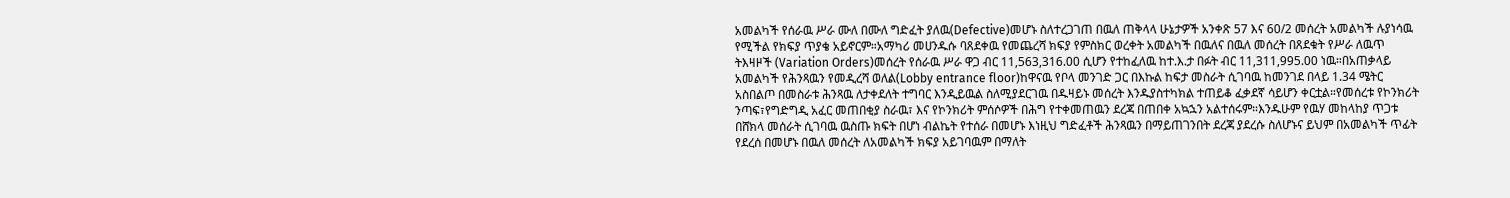አመልካች የሰራዉ ሥራ ሙለ በሙለ ግድፈት ያለዉ(Defective)መሆኑ ስለተረጋገጠ በዉለ ጠቅላላ ሁኔታዎች አንቀጽ 57 እና 60/2 መሰረት አመልካች ሉያነሳዉ የሚችል የክፍያ ጥያቄ አይኖርም።አማካሪ መሀንዱሱ ባጸደቀዉ የመጨረሻ ክፍያ የምስክር ወረቀት አመልካች በዉለና በዉለ መሰረት በጸደቁት የሥራ ለዉጥ ትእዛዞች (Variation Orders)መሰረት የሰራዉ ሥራ ዋጋ ብር 11,563,316.00 ሲሆን የተከፈለዉ ከተ.እ.ታ በፉት ብር 11,311,995.00 ነዉ።በአጠቃላይ አመልካች የሕንጻዉን የመዲረሻ ወለል(Lobby entrance floor)ከዋናዉ የቦላ መንገድ ጋር በእኩል ከፍታ መስራት ሲገባዉ ከመንገደ በላይ 1.34 ሜትር አስበልጦ በመስራቱ ሕንጻዉ ለታቀደለት ተግባር እንዲይዉል ስለሚያደርገዉ በዱዛይኑ መሰረት እንዱያስተካክል ተጠይቆ ፈቃደኛ ሳይሆን ቀርቷል።የመሰረቱ የኮንክሪት ንጣፍ፣የግድግዲ አፈር መጠበቂያ ስራዉ፣ እና የኮንክሪት ምሰሶዎች በሕግ የተቀመጠዉን ደረጃ በጠበቀ አኳኋን አልተሰሩም።እንዱሁም የዉሃ መከላከያ ጥጋቱ በሸክላ መሰራት ሲገባዉ ዉስጡ ክፍት በሆነ ብልኬት የተሰራ በመሆኑ እነዚህ ግድፈቶች ሕንጻዉን በማይጠገንበት ደረጃ ያደረሱ ስለሆኑና ይህም በአመልካች ጥፊት የደረሰ በመሆኑ በዉለ መሰረት ለአመልካች ክፍያ አይገባዉም በማለት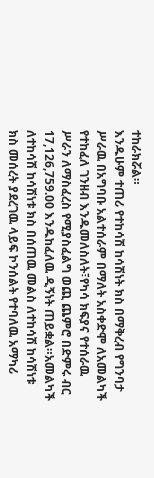ተከራክሯል።
እንዱሁም ተጠሪ የተከሳሽ ከሳሽነት ክስ በማቅረብ የግንባታ ሥራዉ በአግባቡ አልተሰራም በማለት አስቀድሞ ለአመልካች የተከፈለ ገንዘብ እንዱመለስለት፣የካሳ ክፍያና የተሰራዉ ሥራን ለማስፈረስ የሚያስፈልግ ወጪ ጨምሮ በድምሩ ብር 17,126,759.00 እንዱከፈለዉ ዲኝነት ጠይቋል።አመልካች ለተከሳሽ ከሳሽነቱ ክስ በሰጠዉ መልስ ለተከሳሽ ከሳሽነቱ ክስ መሰረት ያደረገዉ ላይፍ ኮንሰልት የተባለዉ አማካሪ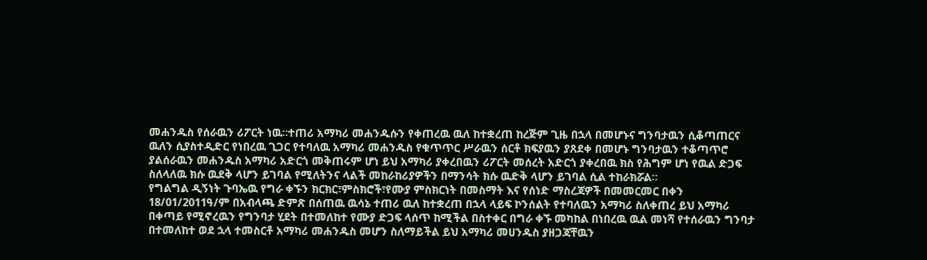መሐንዱስ የሰራዉን ሪፖርት ነዉ።ተጠሪ አማካሪ መሐንዱሱን የቀጠረዉ ዉለ ከተቋረጠ ከረጅም ጊዜ በኋላ በመሆኑና ግንባታዉን ሲቆጣጠርና ዉለን ሲያስተዲድር የነበረዉ ጊጋር የተባለዉ አማካሪ መሐንዱስ የቁጥጥር ሥራዉን ሰርቶ ክፍያዉን ያጸደቀ በመሆኑ ግንባታዉን ተቆጣጥሮ ያልሰራዉን መሐንዱስ አማካሪ አድርጎ መቅጠሩም ሆነ ይህ አማካሪ ያቀረበዉን ሪፖርት መሰረት አድርጎ ያቀረበዉ ክስ የሕግም ሆነ የዉል ድጋፍ ስለላለዉ ክሱ ዉደቅ ላሆን ይገባል የሚለትንና ላልች መከራከሪያዎችን በማንሳት ክሱ ዉድቅ ላሆን ይገባል ሲል ተከራክሯል።
የግልግል ዲኝነት ጉባኤዉ የግራ ቀኙን ክርክር፣ምስክሮች፣የሙያ ምስክርነት በመስማት እና የሰነድ ማስረጃዎች በመመርመር በቀን 18/01/2011ዓ/ም በአብላጫ ድምጽ በሰጠዉ ዉሳኔ ተጠሪ ዉለ ከተቋረጠ በኋላ ላይፍ ኮንሰልት የተባለዉን አማካሪ ስለቀጠረ ይህ አማካሪ በቀጣይ የሚኖረዉን የግንባታ ሂደት በተመለከተ የሙያ ድጋፍ ላሰጥ ከሚችል በስተቀር በግራ ቀኙ መካከል በነበረዉ ዉል መነሻ የተሰራዉን ግንባታ በተመለከተ ወደ ኋላ ተመስርቶ አማካሪ መሐንዱስ መሆን ስለማይችል ይህ አማካሪ መሀንዱስ ያዘጋጃቸዉን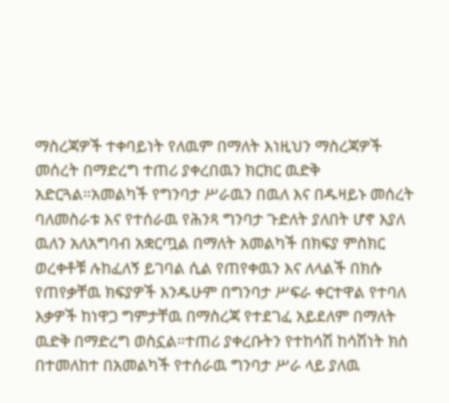ማስረጃዎች ተቀባይነት የለዉም በማለት እነዚህን ማስረጃዎች መሰረት በማድረግ ተጠሪ ያቀረበዉን ክርክር ዉድቅ አድርጓል።አመልካች የግንባታ ሥራዉን በዉለ እና በዱዛይኑ መሰረት ባለመስራቱ እና የተሰራዉ የሕንጻ ግንባታ ጉድለት ያለበት ሆኖ እያለ ዉለን አለአግባብ አቋርጧል በማለት አመልካች በክፍያ ምስክር ወረቀቶቹ ሉከፈለኝ ይገባል ሲል የጠየቀዉን እና ለላልች በክሱ የጠየቃቸዉ ክፍያዎች እንዱሁም በግንባታ ሥፍራ ቀርተዋል የተባለ እቃዎች ከነዋጋ ግምታቸዉ በማስረጃ የተደገፈ አይደለም በማለት ዉድቅ በማድረግ ወስኗል።ተጠሪ ያቀረቡትን የተከሳሽ ከሳሽነት ክስ በተመለከተ በአመልካች የተሰራዉ ግንባታ ሥራ ላይ ያለዉ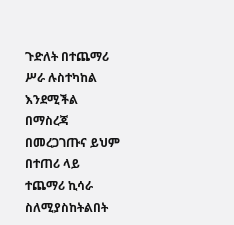ጉድለት በተጨማሪ ሥራ ሉስተካከል እንደሚችል በማስረጃ በመረጋገጡና ይህም በተጠሪ ላይ ተጨማሪ ኪሳራ ስለሚያስከትልበት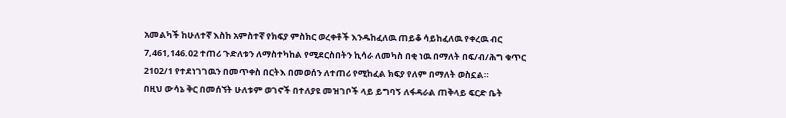አመልካች ከሁለተኛ እስከ አምስተኛ የክፍያ ምስክር ወረቀቶች እንዱከፈለዉ ጠይቆ ሳይከፈለዉ የቀረዉ ብር 7,461,146.02 ተጠሪ ጉድለቱን ለማስተካከል የሚደርስበትን ኪሳራ ለመካስ በቂ ነዉ በማለት በፍ/ብ/ሕግ ቁጥር 2102/1 የተደነገገዉን በመጥቀስ በርትእ በመወሰን ለተጠሪ የሚከፈል ክፍያ የለም በማለት ወስኗል።
በዚህ ውሳኔ ቅር በመሰኘት ሁለቱም ወገኖች በተለያዩ መዝገቦች ላይ ይግባኝ ለፋዳራል ጠቅላይ ፍርድ ቤት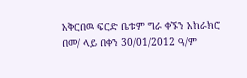አቅርበዉ ፍርድ ቤቱም ግራ ቀኙን አከራክሮ በመ/ ላይ በቀን 30/01/2012 ዓ/ም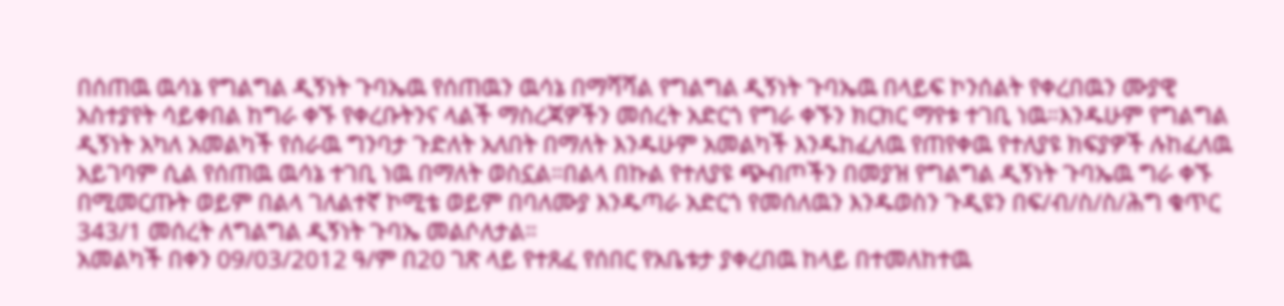በሰጠዉ ዉሳኔ የግልግል ዲኝነት ጉባኤዉ የሰጠዉን ዉሳኔ በማሻሻል የግልግል ዲኝነት ጉባኤዉ በላይፍ ኮንሰልት የቀረበዉን ሙያዊ አስተያየት ሳይቀበል ከግራ ቀኙ የቀረቡትንና ላልች ማስረጃዎችን መሰረት አድርጎ የግራ ቀኙን ክርክር ማየቱ ተገቢ ነዉ።እንዱሁም የግልግል ዲኝነት አካለ አመልካች የሰራዉ ግንባታ ጉድለት አለበት በማለት እንዱሁም አመልካች እንዱከፈለዉ የጠየቀዉ የተለያዩ ክፍያዎች ሉከፈለዉ አይገባም ሲል የሰጠዉ ዉሳኔ ተገቢ ነዉ በማለት ወስኗል።በልላ በኩል የተለያዩ ጭብጦችን በመያዝ የግልግል ዲኝነት ጉባኤዉ ግራ ቀኙ በሚመርጡት ወይም በልላ ገለልተኛ ኮሚቴ ወይም በባለሙያ እንዱጣራ አድርጎ የመሰለዉን እንዱወስን ጉዲዩን በፍ/ብ/ስ/ስ/ሕግ ቁጥር 343/1 መሰረት ለግልግል ዲኝነት ጉባኤ መልሶለታል።
አመልካች በቀን 09/03/2012 ዓ/ም በ20 ገጽ ላይ የተጸፈ የሰበር የአቤቱታ ያቀረበዉ ከላይ በተመለከተዉ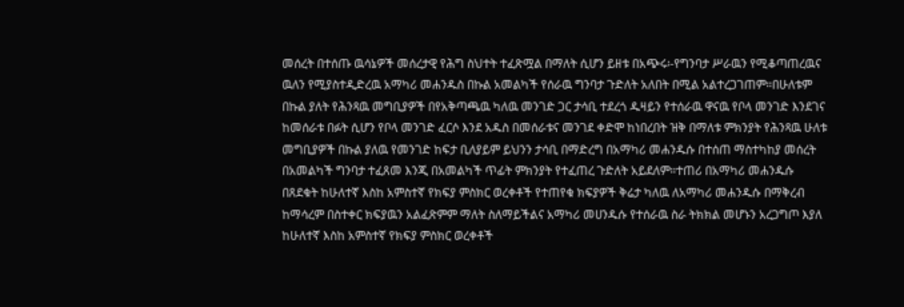መሰረት በተሰጡ ዉሳኔዎች መሰረታዊ የሕግ ስህተት ተፈጽሟል በማለት ሲሆን ይዘቱ በአጭሩ፡-የግንባታ ሥራዉን የሚቆጣጠረዉና ዉለን የሚያስተዲድረዉ አማካሪ መሐንዱስ በኩል አመልካች የሰራዉ ግንባታ ጉድለት አለበት በሚል አልተረጋገጠም።በሁለቱም በኩል ያለት የሕንጻዉ መግቢያዎች በየአቅጣጫዉ ካለዉ መንገድ ጋር ታሳቢ ተደረጎ ዱዛይን የተሰራዉ ዋናዉ የቦላ መንገድ እንደገና ከመሰራቱ በፉት ሲሆን የቦላ መንገድ ፈርሶ እንደ አዱስ በመሰራቱና መንገደ ቀድሞ ከነበረበት ዝቅ በማለቱ ምክንያት የሕንጻዉ ሁለቱ መግቢያዎች በኩል ያለዉ የመንገድ ከፍታ ቢለያይም ይህንን ታሳቢ በማድረግ በአማካሪ መሐንዱሱ በተሰጠ ማስተካከያ መሰረት በአመልካች ግንባታ ተፈጸመ እንጂ በአመልካች ጥፊት ምክንያት የተፈጠረ ጉድለት አይደለም።ተጠሪ በአማካሪ መሐንዱሱ በጸደቁት ከሁለተኛ እስከ አምስተኛ የክፍያ ምስክር ወረቀቶች የተጠየቁ ክፍያዎች ቅሬታ ካለዉ ለአማካሪ መሐንዱሱ በማቅረብ ከማሳረም በስተቀር ክፍያዉን አልፈጽምም ማለት ስለማይችልና አማካሪ መሀንዱሱ የተሰራዉ ስራ ትክክል መሆኑን አረጋግጦ እያለ ከሁለተኛ እስከ አምስተኛ የክፍያ ምስክር ወረቀቶች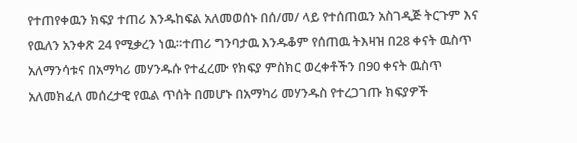የተጠየቀዉን ክፍያ ተጠሪ እንዱከፍል አለመወሰኑ በሰ/መ/ ላይ የተሰጠዉን አስገዲጅ ትርጉም እና የዉለን አንቀጽ 24 የሚቃረን ነዉ።ተጠሪ ግንባታዉ እንዱቆም የሰጠዉ ትእዛዝ በ28 ቀናት ዉስጥ አለማንሳቱና በአማካሪ መሃንዱሱ የተፈረሙ የክፍያ ምስክር ወረቀቶችን በ90 ቀናት ዉስጥ አለመክፈለ መሰረታዊ የዉል ጥሰት በመሆኑ በአማካሪ መሃንዱስ የተረጋገጡ ክፍያዎች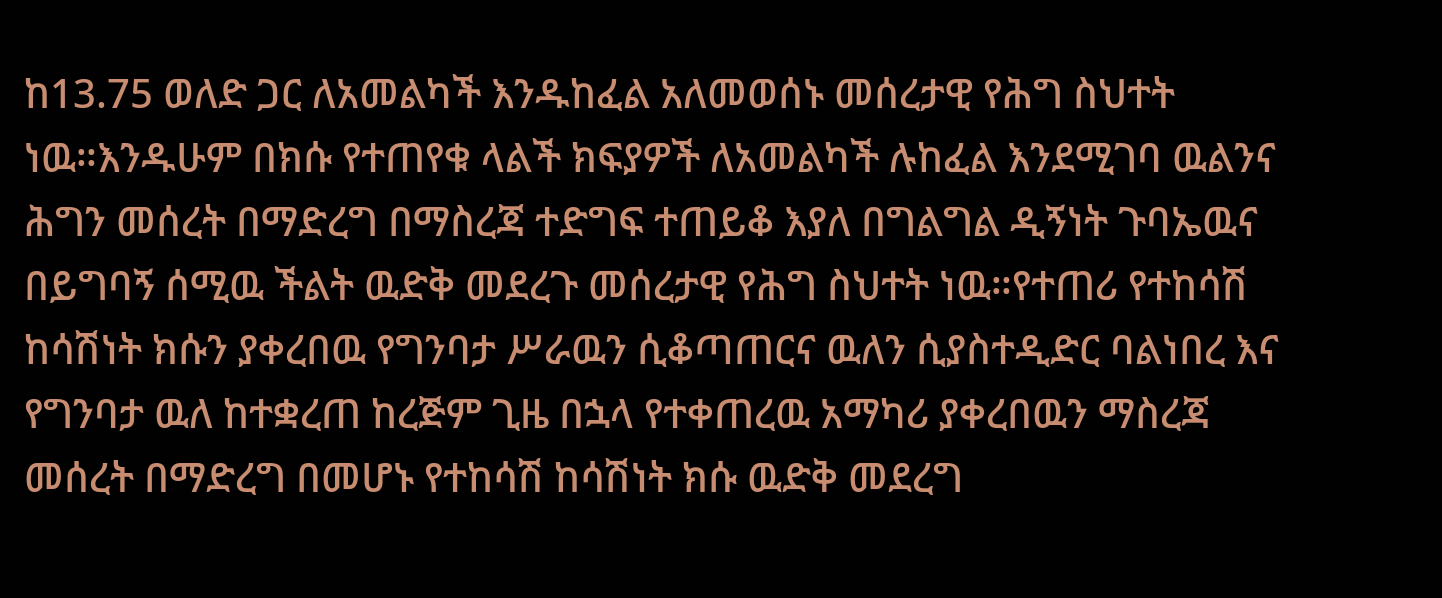ከ13.75 ወለድ ጋር ለአመልካች እንዱከፈል አለመወሰኑ መሰረታዊ የሕግ ስህተት ነዉ።እንዱሁም በክሱ የተጠየቁ ላልች ክፍያዎች ለአመልካች ሉከፈል እንደሚገባ ዉልንና ሕግን መሰረት በማድረግ በማስረጃ ተድግፍ ተጠይቆ እያለ በግልግል ዲኝነት ጉባኤዉና በይግባኝ ሰሚዉ ችልት ዉድቅ መደረጉ መሰረታዊ የሕግ ስህተት ነዉ።የተጠሪ የተከሳሽ ከሳሽነት ክሱን ያቀረበዉ የግንባታ ሥራዉን ሲቆጣጠርና ዉለን ሲያስተዲድር ባልነበረ እና የግንባታ ዉለ ከተቋረጠ ከረጅም ጊዜ በኋላ የተቀጠረዉ አማካሪ ያቀረበዉን ማስረጃ መሰረት በማድረግ በመሆኑ የተከሳሽ ከሳሽነት ክሱ ዉድቅ መደረግ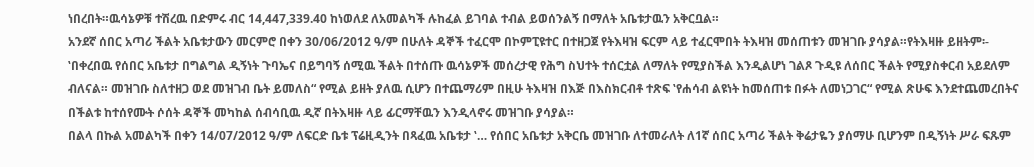ነበረበት።ዉሳኔዎቹ ተሽረዉ በድምሩ ብር 14,447,339.40 ከነወለደ ለአመልካች ሉከፈል ይገባል ተብል ይወሰንልኝ በማለት አቤቱታዉን አቅርቧል።
አንደኛ ሰበር አጣሪ ችልት አቤቱታውን መርምሮ በቀን 30/06/2012 ዓ/ም በሁለት ዳኞች ተፈርሞ በኮምፒዩተር በተዘጋጀ የትእዛዝ ፍርም ላይ ተፈርሞበት ትእዛዝ መሰጠቱን መዝገቡ ያሳያል።የትእዛዙ ይዘትም፡- ‛በቀረበዉ የሰበር አቤቱታ በግልግል ዲኝነት ጉባኤና በይግባኝ ሰሚዉ ችልት በተሰጡ ዉሳኔዎች መሰረታዊ የሕግ ስህተት ተሰርቷል ለማለት የሚያስችል እንዲልሆነ ገልጾ ጉዲዩ ለሰበር ችልት የሚያስቀርብ አይደለም ብለናል። መዝገቡ ስለተዘጋ ወደ መዝገብ ቤት ይመለስ“ የሚል ይዘት ያለዉ ሲሆን በተጨማሪም በዚሁ ትእዛዝ በእጅ በእስክርብቶ ተጽፍ ‛የሐሳብ ልዩነት ከመሰጠቱ በፉት ለመነጋገር“ የሚል ጽሁፍ እንደተጨመረበትና በችልቱ ከተሰየሙት ሶሰት ዳኞች መካከል ሰብሳቢዉ ዲኛ በትእዛዙ ላይ ፊርማቸዉን እንዲላኖሩ መዝገቡ ያሳያል።
በልላ በኩል አመልካች በቀን 14/07/2012 ዓ/ም ለፍርድ ቤቱ ፕሬዚዲንት በጻፈዉ አቤቱታ ‛… የሰበር አቤቱታ አቅርቤ መዝገቡ ለተመራለት ለ1ኛ ሰበር አጣሪ ችልት ቅሬታዬን ያሰማሁ ቢሆንም በዲኝነት ሥራ ፍጹም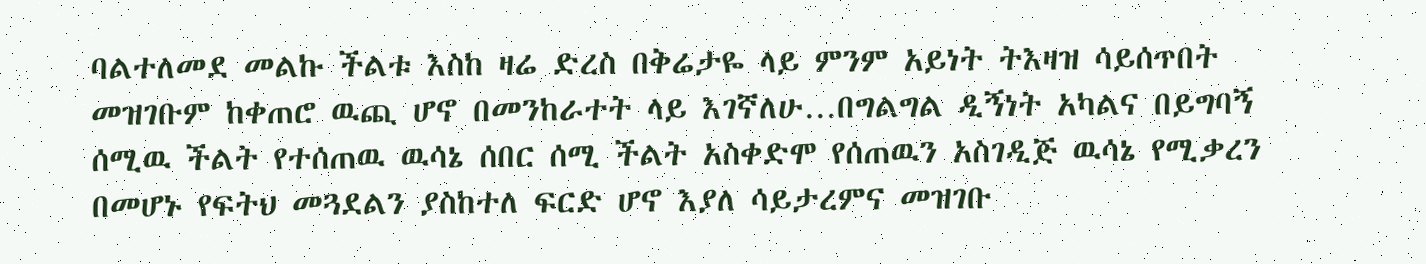ባልተለመደ መልኩ ችልቱ እስከ ዛሬ ድረስ በቅሬታዬ ላይ ምንም አይነት ትእዛዝ ሳይሰጥበት መዝገቡም ከቀጠሮ ዉጪ ሆኖ በመንከራተት ላይ እገኛለሁ…በግልግል ዲኝነት አካልና በይግባኝ ሰሚዉ ችልት የተሰጠዉ ዉሳኔ ሰበር ሰሚ ችልት አስቀድሞ የሰጠዉን አስገዲጅ ዉሳኔ የሚቃረን በመሆኑ የፍትህ መጓደልን ያስከተለ ፍርድ ሆኖ እያለ ሳይታረምና መዝገቡ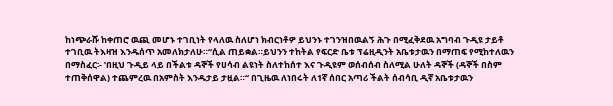ከነጭራሹ ከቀጠሮ ዉጪ መሆኑ ተገቢነት የላለዉ ስለሆነ ክብርነቶዎ ይህንኑ ተገንዝበዉልኝ ሕጉ በሚፈቅደዉ አግባብ ጉዲዩ ታይቶ ተገቢዉ ትእዛዝ እንዱሰጥ አመለክታለሁ።“ሲል ጠይቋል።ይህንን ተከትል የፍርድ ቤቱ ፕሬዚዲንት አቤቱታዉን በማጠፍ የሚከተለዉን በማስፈር፡- ‛በዚህ ጉዲይ ላይ በችልቱ ዳኞች የሀሳብ ልዩነት ስለተከሰተ እና ጉዲዩም ወሰብሰብ ስለሚል ሁለት ዳኞች (ዳኞች በስም ተጠቅሰዋል) ተጨምረዉ በአምስት እንዱታይ ታዟል።“ በጊዜዉ ለነበሩት ለ1ኛ ሰበር አጣሪ ችልት ሰብሳቢ ዲኛ አቤቱታዉን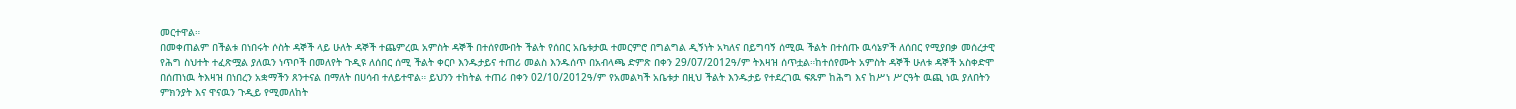መርተዋል።
በመቀጠልም በችልቱ በነበሩት ሶስት ዳኞች ላይ ሁለት ዳኞች ተጨምረዉ አምስት ዳኞች በተሰየሙበት ችልት የሰበር አቤቱታዉ ተመርምሮ በግልግል ዲኝነት አካለና በይግባኝ ሰሚዉ ችልት በተሰጡ ዉሳኔዎች ለሰበር የሚያበቃ መሰረታዊ የሕግ ስህተት ተፈጽሟል ያለዉን ነጥቦች በመለየት ጉዲዩ ለሰበር ሰሚ ችልት ቀርቦ እንዱታይና ተጠሪ መልስ እንዱሰጥ በአብላጫ ድምጽ በቀን 29/07/2012ዓ/ም ትእዛዝ ሰጥቷል።ከተሰየሙት አምስት ዳኞች ሁለቱ ዳኞች አስቀድሞ በሰጠነዉ ትእዛዝ በነበረን አቋማችን ጸንተናል በማለት በሀሳብ ተለይተዋል። ይህንን ተከትል ተጠሪ በቀን 02/10/2012ዓ/ም የአመልካች አቤቱታ በዚህ ችልት እንዱታይ የተደረገዉ ፍጹም ከሕግ እና ከሥነ ሥርዓት ዉጪ ነዉ ያለበትን ምክንያት እና ዋናዉን ጉዲይ የሚመለከት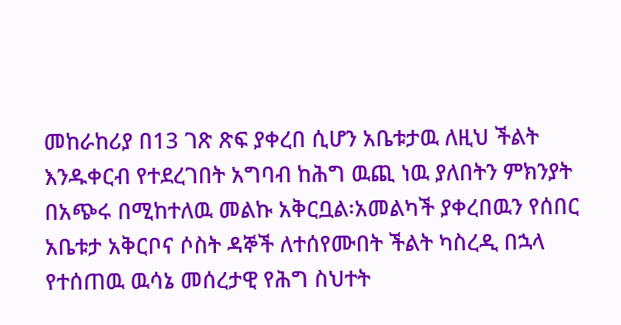መከራከሪያ በ13 ገጽ ጽፍ ያቀረበ ሲሆን አቤቱታዉ ለዚህ ችልት እንዱቀርብ የተደረገበት አግባብ ከሕግ ዉጪ ነዉ ያለበትን ምክንያት በአጭሩ በሚከተለዉ መልኩ አቅርቧል፡አመልካች ያቀረበዉን የሰበር አቤቱታ አቅርቦና ሶስት ዳኞች ለተሰየሙበት ችልት ካስረዲ በኋላ የተሰጠዉ ዉሳኔ መሰረታዊ የሕግ ስህተት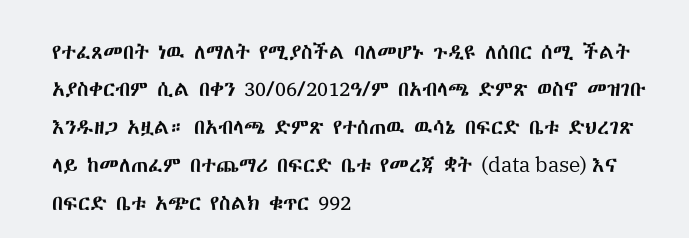የተፈጸመበት ነዉ ለማለት የሚያስችል ባለመሆኑ ጉዲዩ ለሰበር ሰሚ ችልት አያስቀርብም ሲል በቀን 30/06/2012ዓ/ም በአብላጫ ድምጽ ወስኖ መዝገቡ እንዱዘጋ አዟል። በአብላጫ ድምጽ የተሰጠዉ ዉሳኔ በፍርድ ቤቱ ድህረገጽ ላይ ከመለጠፈም በተጨማሪ በፍርድ ቤቱ የመረጃ ቋት (data base) እና በፍርድ ቤቱ አጭር የስልክ ቁጥር 992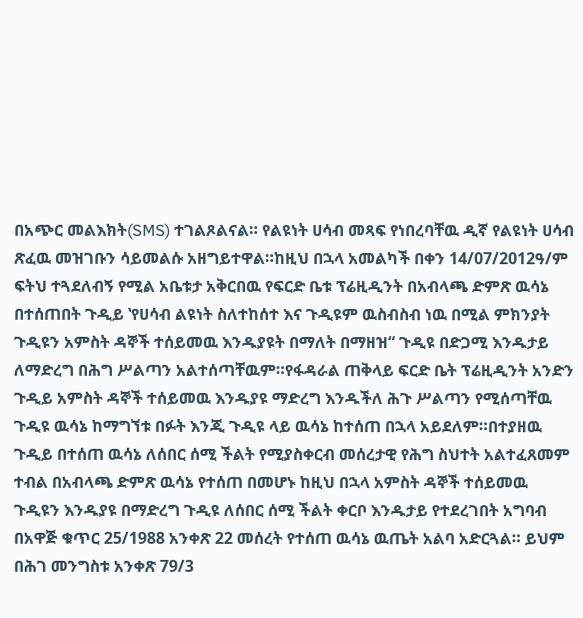በአጭር መልእክት(SMS) ተገልጾልናል። የልዩነት ሀሳብ መጻፍ የነበረባቸዉ ዲኛ የልዩነት ሀሳብ ጽፈዉ መዝገቡን ሳይመልሱ አዘግይተዋል።ከዚህ በኋላ አመልካች በቀን 14/07/2012ዓ/ም ፍትህ ተጓደለብኝ የሚል አቤቱታ አቅርበዉ የፍርድ ቤቱ ፕሬዚዲንት በአብላጫ ድምጽ ዉሳኔ በተሰጠበት ጉዲይ ‛የሀሳብ ልዩነት ስለተከሰተ እና ጉዲዩም ዉስብስብ ነዉ በሚል ምክንያት ጉዲዩን አምስት ዳኞች ተሰይመዉ እንዱያዩት በማለት በማዘዝ“ ጉዲዩ በድጋሚ እንዱታይ ለማድረግ በሕግ ሥልጣን አልተሰጣቸዉም።የፋዳራል ጠቅላይ ፍርድ ቤት ፕሬዚዲንት አንድን ጉዲይ አምስት ዳኞች ተሰይመዉ እንዱያዩ ማድረግ እንዱችለ ሕጉ ሥልጣን የሚሰጣቸዉ ጉዲዩ ዉሳኔ ከማግኘቱ በፉት እንጂ ጉዲዩ ላይ ዉሳኔ ከተሰጠ በኋላ አይደለም።በተያዘዉ ጉዲይ በተሰጠ ዉሳኔ ለሰበር ሰሚ ችልት የሚያስቀርብ መሰረታዊ የሕግ ስህተት አልተፈጸመም ተብል በአብላጫ ድምጽ ዉሳኔ የተሰጠ በመሆኑ ከዚህ በኋላ አምስት ዳኞች ተሰይመዉ ጉዲዩን እንዱያዩ በማድረግ ጉዲዩ ለሰበር ሰሚ ችልት ቀርቦ እንዱታይ የተደረገበት አግባብ በአዋጅ ቁጥር 25/1988 አንቀጽ 22 መሰረት የተሰጠ ዉሳኔ ዉጤት አልባ አድርጓል። ይህም በሕገ መንግስቱ አንቀጽ 79/3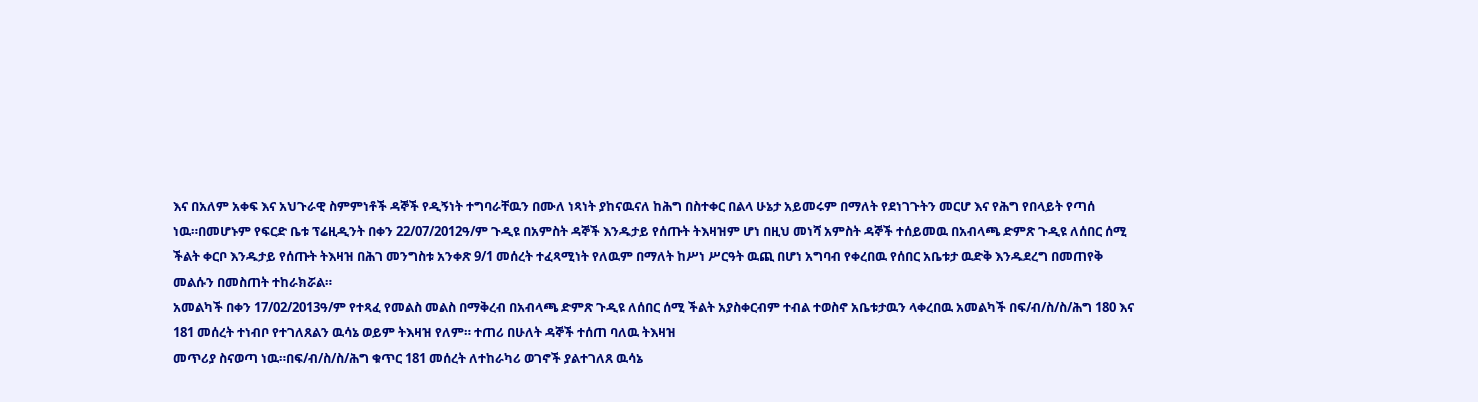እና በአለም አቀፍ እና አህጉራዊ ስምምነቶች ዳኞች የዲኝነት ተግባራቸዉን በሙለ ነጻነት ያከናዉናለ ከሕግ በስተቀር በልላ ሁኔታ አይመሩም በማለት የደነገጉትን መርሆ እና የሕግ የበላይት የጣሰ ነዉ።በመሆኑም የፍርድ ቤቱ ፕሬዚዲንት በቀን 22/07/2012ዓ/ም ጉዲዩ በአምስት ዳኞች እንዱታይ የሰጡት ትእዛዝም ሆነ በዚህ መነሻ አምስት ዳኞች ተሰይመዉ በአብላጫ ድምጽ ጉዲዩ ለሰበር ሰሚ ችልት ቀርቦ እንዱታይ የሰጡት ትእዛዝ በሕገ መንግስቱ አንቀጽ 9/1 መሰረት ተፈጻሚነት የለዉም በማለት ከሥነ ሥርዓት ዉጪ በሆነ አግባብ የቀረበዉ የሰበር አቤቱታ ዉድቅ እንዱደረግ በመጠየቅ መልሱን በመስጠት ተከራክሯል።
አመልካች በቀን 17/02/2013ዓ/ም የተጻፈ የመልስ መልስ በማቅረብ በአብላጫ ድምጽ ጉዲዩ ለሰበር ሰሚ ችልት አያስቀርብም ተብል ተወስኖ አቤቱታዉን ላቀረበዉ አመልካች በፍ/ብ/ስ/ስ/ሕግ 180 እና 181 መሰረት ተነብቦ የተገለጸልን ዉሳኔ ወይም ትእዛዝ የለም። ተጠሪ በሁለት ዳኞች ተሰጠ ባለዉ ትእዛዝ
መጥሪያ ስናወጣ ነዉ።በፍ/ብ/ስ/ስ/ሕግ ቁጥር 181 መሰረት ለተከራካሪ ወገኖች ያልተገለጸ ዉሳኔ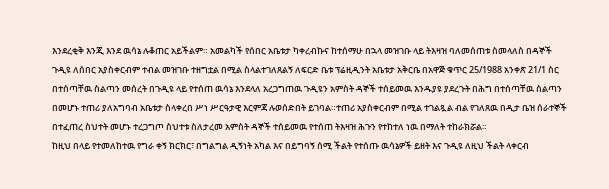እንደረቂቅ እንጂ እንደ ዉሳኔ ሉቆጠር አይችልም። አመልካች የሰበር አቤቱታ ካቀረብኩና ከተሰማሁ በኋላ መዝገቡ ላይ ትእዛዝ ባለመሰጠቱ ስመላለስ በዳኞች ጉዲዩ ለሰበር አያስቀርብም ተብል መዝገቡ ተዘግቷል በሚል ስላልተገለጸልኝ ለፍርድ ቤቱ ፕሬዚዲንት አቤቱታ አቅርቤ በአዋጅ ቁጥር 25/1988 አንቀጽ 21/1 ስር በተሰጣቸዉ ስልጣን መሰረት በጉዲዩ ላይ የተሰጠ ዉሳኔ እንደላለ አረጋግጠዉ ጉዲዩን አምስት ዳኞች ተሰይመዉ እንዱያዩ ያደረጉት በሕግ በተሰጣቸዉ ስልጣን በመሆኑ ተጠሪ ያለአግባብ አቤቱታ ስላቀረበ ሥነ ሥርዓታዊ እርምጃ ሉወሰድበት ይገባል።ተጠሪ አያስቀርብም በሚል ተገልጿል ብል የገለጸዉ በዲታ ቤዝ ሰራተኞች በተፈጠረ ስህተት መሆኑ ተረጋግጦ ስህተቱ ስለታረመ አምስት ዳኞች ተሰይመዉ የተሰጠ ትእዛዝ ሕጉን የተከተለ ነዉ በማለት ተከራክሯል።
ከዚህ በላይ የተመለከተዉ የግራ ቀኝ ክርክር፣ በግልግል ዲኝነት አካል እና በይግባኝ ሰሚ ችልት የተሰጡ ዉሳኔዎች ይዘት እና ጉዲዩ ለዚህ ችልት ላቀርብ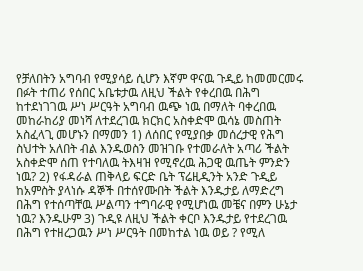የቻለበትን አግባብ የሚያሳይ ሲሆን እኛም ዋናዉ ጉዲይ ከመመርመሩ በፉት ተጠሪ የሰበር አቤቱታዉ ለዚህ ችልት የቀረበዉ በሕግ ከተደነገገዉ ሥነ ሥርዓት አግባብ ዉጭ ነዉ በማለት ባቀረበዉ መከራከሪያ መነሻ ለተደረገዉ ክርክር አስቀድሞ ዉሳኔ መስጠት አስፈላጊ መሆኑን በማመን 1) ለሰበር የሚያበቃ መሰረታዊ የሕግ ስህተት አለበት ብል እንዱወስን መዝገቡ የተመራለት አጣሪ ችልት አስቀድሞ ሰጠ የተባለዉ ትእዛዝ የሚኖረዉ ሕጋዊ ዉጤት ምንድን ነዉ? 2) የፋዳራል ጠቅላይ ፍርድ ቤት ፕሬዚዲንት አንድ ጉዲይ ከአምስት ያላነሱ ዳኞች በተሰየሙበት ችልት እንዱታይ ለማድረግ በሕግ የተሰጣቸዉ ሥልጣን ተግባራዊ የሚሆነዉ መቼና በምን ሁኔታ ነዉ? እንዱሁም 3) ጉዲዩ ለዚህ ችልት ቀርቦ እንዱታይ የተደረገዉ በሕግ የተዘረጋዉን ሥነ ሥርዓት በመከተል ነዉ ወይ ? የሚለ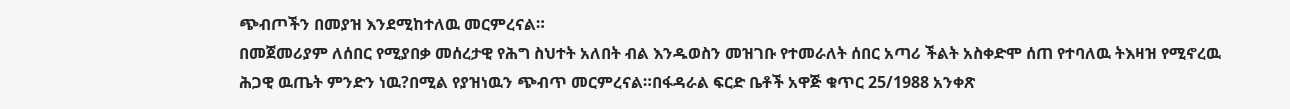ጭብጦችን በመያዝ እንደሚከተለዉ መርምረናል።
በመጀመሪያም ለሰበር የሚያበቃ መሰረታዊ የሕግ ስህተት አለበት ብል እንዱወስን መዝገቡ የተመራለት ሰበር አጣሪ ችልት አስቀድሞ ሰጠ የተባለዉ ትእዛዝ የሚኖረዉ ሕጋዊ ዉጤት ምንድን ነዉ?በሚል የያዝነዉን ጭብጥ መርምረናል።በፋዳራል ፍርድ ቤቶች አዋጅ ቁጥር 25/1988 አንቀጽ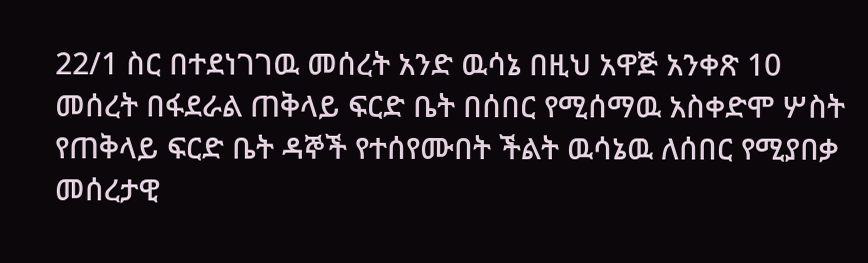22/1 ስር በተደነገገዉ መሰረት አንድ ዉሳኔ በዚህ አዋጅ አንቀጽ 10 መሰረት በፋደራል ጠቅላይ ፍርድ ቤት በሰበር የሚሰማዉ አስቀድሞ ሦስት የጠቅላይ ፍርድ ቤት ዳኞች የተሰየሙበት ችልት ዉሳኔዉ ለሰበር የሚያበቃ መሰረታዊ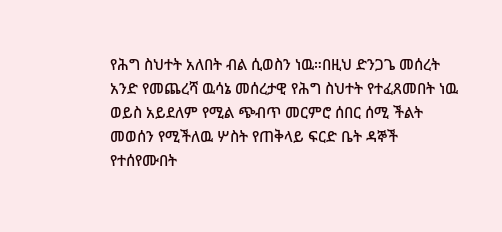የሕግ ስህተት አለበት ብል ሲወስን ነዉ።በዚህ ድንጋጌ መሰረት አንድ የመጨረሻ ዉሳኔ መሰረታዊ የሕግ ስህተት የተፈጸመበት ነዉ ወይስ አይደለም የሚል ጭብጥ መርምሮ ሰበር ሰሚ ችልት መወሰን የሚችለዉ ሦስት የጠቅላይ ፍርድ ቤት ዳኞች የተሰየሙበት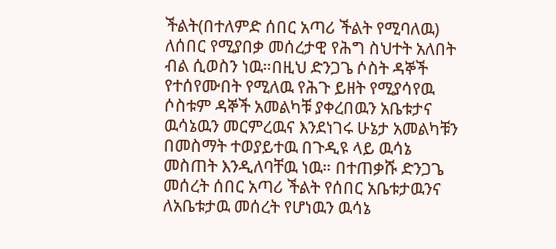ችልት(በተለምድ ሰበር አጣሪ ችልት የሚባለዉ) ለሰበር የሚያበቃ መሰረታዊ የሕግ ስህተት አለበት ብል ሲወስን ነዉ።በዚህ ድንጋጌ ሶስት ዳኞች የተሰየሙበት የሚለዉ የሕጉ ይዘት የሚያሳየዉ ሶስቱም ዳኞች አመልካቹ ያቀረበዉን አቤቱታና ዉሳኔዉን መርምረዉና እንደነገሩ ሁኔታ አመልካቹን በመስማት ተወያይተዉ በጉዲዩ ላይ ዉሳኔ መስጠት እንዲለባቸዉ ነዉ። በተጠቃሹ ድንጋጌ መሰረት ሰበር አጣሪ ችልት የሰበር አቤቱታዉንና ለአቤቱታዉ መሰረት የሆነዉን ዉሳኔ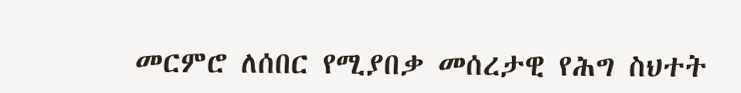መርምሮ ለሰበር የሚያበቃ መሰረታዊ የሕግ ስህተት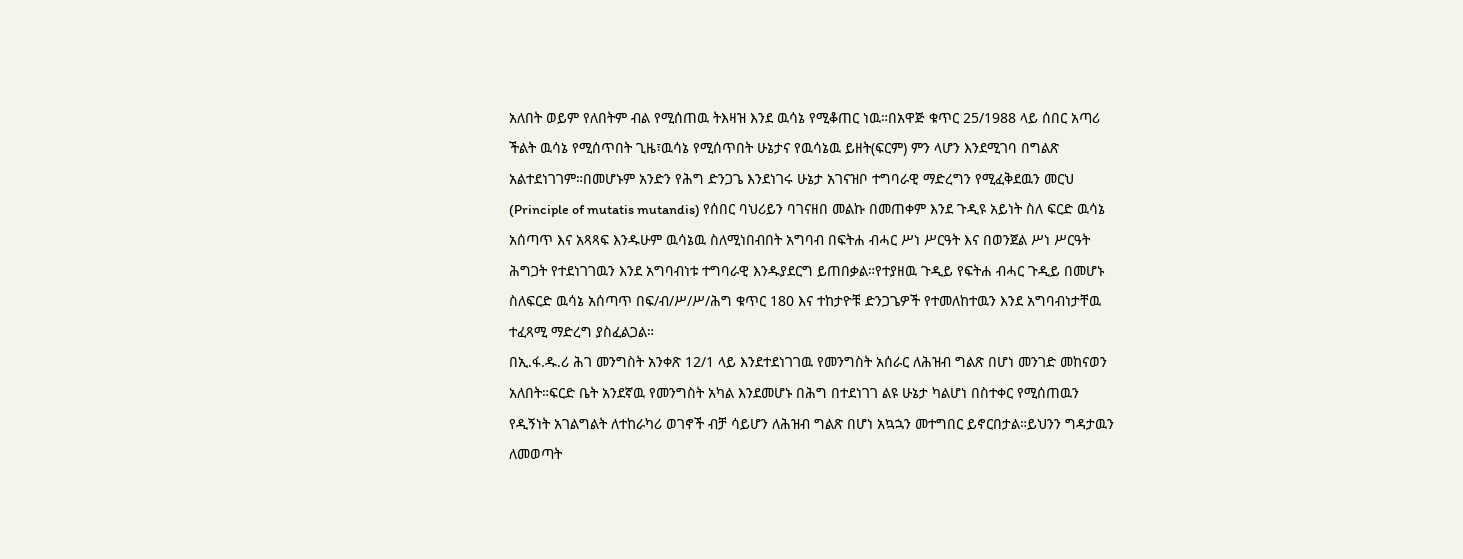አለበት ወይም የለበትም ብል የሚሰጠዉ ትእዛዝ እንደ ዉሳኔ የሚቆጠር ነዉ።በአዋጅ ቁጥር 25/1988 ላይ ሰበር አጣሪ ችልት ዉሳኔ የሚሰጥበት ጊዜ፣ዉሳኔ የሚሰጥበት ሁኔታና የዉሳኔዉ ይዘት(ፍርም) ምን ላሆን እንደሚገባ በግልጽ አልተደነገገም።በመሆኑም አንድን የሕግ ድንጋጌ እንደነገሩ ሁኔታ አገናዝቦ ተግባራዊ ማድረግን የሚፈቅደዉን መርህ (Principle of mutatis mutandis) የሰበር ባህሪይን ባገናዘበ መልኩ በመጠቀም እንደ ጉዲዩ አይነት ስለ ፍርድ ዉሳኔ አሰጣጥ እና አጻጻፍ እንዱሁም ዉሳኔዉ ስለሚነበብበት አግባብ በፍትሐ ብሓር ሥነ ሥርዓት እና በወንጀል ሥነ ሥርዓት ሕግጋት የተደነገገዉን እንደ አግባብነቱ ተግባራዊ እንዱያደርግ ይጠበቃል።የተያዘዉ ጉዲይ የፍትሐ ብሓር ጉዲይ በመሆኑ ስለፍርድ ዉሳኔ አሰጣጥ በፍ/ብ/ሥ/ሥ/ሕግ ቁጥር 180 እና ተከታዮቹ ድንጋጌዎች የተመለከተዉን እንደ አግባብነታቸዉ ተፈጻሚ ማድረግ ያስፈልጋል።
በኢ.ፋ.ዱ.ሪ ሕገ መንግስት አንቀጽ 12/1 ላይ እንደተደነገገዉ የመንግስት አሰራር ለሕዝብ ግልጽ በሆነ መንገድ መከናወን አለበት።ፍርድ ቤት አንደኛዉ የመንግስት አካል እንደመሆኑ በሕግ በተደነገገ ልዩ ሁኔታ ካልሆነ በስተቀር የሚሰጠዉን የዲኝነት አገልግልት ለተከራካሪ ወገኖች ብቻ ሳይሆን ለሕዝብ ግልጽ በሆነ አኳኋን መተግበር ይኖርበታል።ይህንን ግዳታዉን ለመወጣት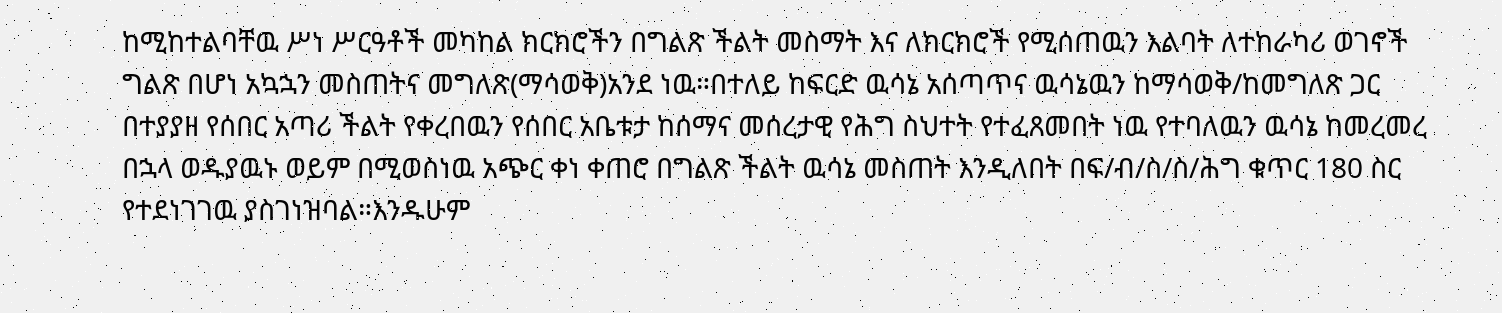ከሚከተልባቸዉ ሥነ ሥርዓቶች መካከል ክርክሮችን በግልጽ ችልት መስማት እና ለክርክሮች የሚሰጠዉን እልባት ለተከራካሪ ወገኖች ግልጽ በሆነ አኳኋን መስጠትና መግለጽ(ማሳወቅ)አንደ ነዉ።በተለይ ከፍርድ ዉሳኔ አሰጣጥና ዉሳኔዉን ከማሳወቅ/ከመግለጽ ጋር በተያያዘ የሰበር አጣሪ ችልት የቀረበዉን የሰበር አቤቱታ ከሰማና መሰረታዊ የሕግ ስህተት የተፈጸመበት ነዉ የተባለዉን ዉሳኔ ከመረመረ በኋላ ወዱያዉኑ ወይም በሚወስነዉ አጭር ቀነ ቀጠሮ በግልጽ ችልት ዉሳኔ መስጠት እንዲለበት በፍ/ብ/ስ/ስ/ሕግ ቁጥር 180 ስር የተደነገገዉ ያስገነዝባል።እንዱሁም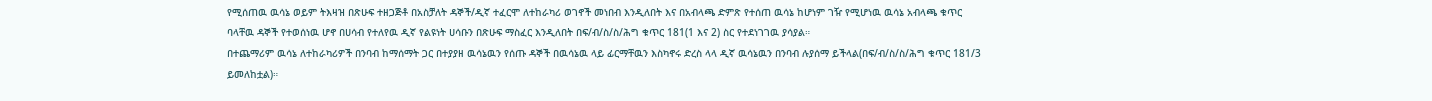የሚሰጠዉ ዉሳኔ ወይም ትእዛዝ በጽሁፍ ተዘጋጅቶ በአስቻለት ዳኞች/ዲኛ ተፈርሞ ለተከራካሪ ወገኖች መነበብ እንዲለበት እና በአብላጫ ድምጽ የተሰጠ ዉሳኔ ከሆነም ገዥ የሚሆነዉ ዉሳኔ አብላጫ ቁጥር ባላቸዉ ዳኞች የተወሰነዉ ሆኖ በሀሳብ የተለየዉ ዲኛ የልዩነት ሀሳቡን በጽሁፍ ማስፈር እንዲለበት በፍ/ብ/ስ/ስ/ሕግ ቁጥር 181(1 እና 2) ስር የተደነገገዉ ያሳያል።
በተጨማሪም ዉሳኔ ለተከራካሪዎች በንባብ ከማሰማት ጋር በተያያዘ ዉሳኔዉን የሰጡ ዳኞች በዉሳኔዉ ላይ ፊርማቸዉን እስካኖሩ ድረስ ላላ ዲኛ ዉሳኔዉን በንባብ ሉያሰማ ይችላል(በፍ/ብ/ስ/ስ/ሕግ ቁጥር 181/3 ይመለከቷል)።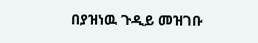በያዝነዉ ጉዲይ መዝገቡ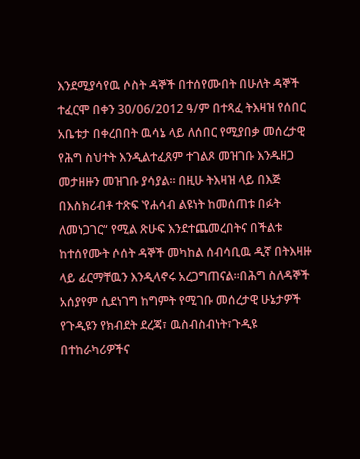እንደሚያሳየዉ ሶስት ዳኞች በተሰየሙበት በሁለት ዳኞች ተፈርሞ በቀን 30/06/2012 ዓ/ም በተጻፈ ትእዛዝ የሰበር አቤቱታ በቀረበበት ዉሳኔ ላይ ለሰበር የሚያበቃ መሰረታዊ የሕግ ስህተት እንዲልተፈጸም ተገልጾ መዝገቡ እንዱዘጋ መታዘዙን መዝገቡ ያሳያል። በዚሁ ትእዛዝ ላይ በእጅ በእስክሪብቶ ተጽፍ ‛የሐሳብ ልዩነት ከመሰጠቱ በፉት ለመነጋገር“ የሚል ጽሁፍ እንደተጨመረበትና በችልቱ ከተሰየሙት ሶሰት ዳኞች መካከል ሰብሳቢዉ ዲኛ በትእዛዙ ላይ ፊርማቸዉን እንዲላኖሩ አረጋግጠናል።በሕግ ስለዳኞች አሰያየም ሲደነገግ ከግምት የሚገቡ መሰረታዊ ሁኔታዎች የጉዲዩን የክብደት ደረጃ፣ ዉስብስብነት፣ጉዲዩ በተከራካሪዎችና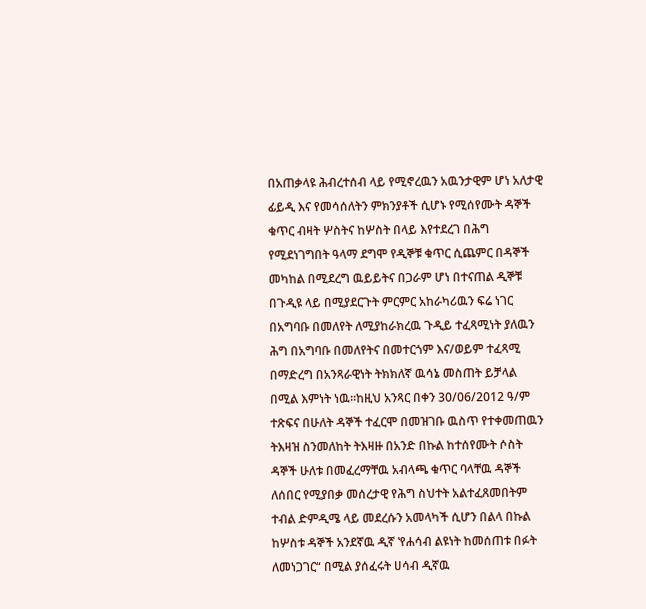በአጠቃላዩ ሕብረተሰብ ላይ የሚኖረዉን አዉንታዊም ሆነ አለታዊ ፊይዲ እና የመሳሰለትን ምክንያቶች ሲሆኑ የሚሰየሙት ዳኞች ቁጥር ብዛት ሦስትና ከሦስት በላይ እየተደረገ በሕግ የሚደነገግበት ዓላማ ደግሞ የዲኞቹ ቁጥር ሲጨምር በዳኞች መካከል በሚደረግ ዉይይትና በጋራም ሆነ በተናጠል ዲኞቹ በጉዲዩ ላይ በሚያደርጉት ምርምር አከራካሪዉን ፍሬ ነገር በአግባቡ በመለየት ለሚያከራክረዉ ጉዲይ ተፈጻሚነት ያለዉን ሕግ በአግባቡ በመለየትና በመተርጎም እና/ወይም ተፈጻሚ በማድረግ በአንጻራዊነት ትክክለኛ ዉሳኔ መስጠት ይቻላል በሚል እምነት ነዉ።ከዚህ አንጻር በቀን 30/06/2012 ዓ/ም ተጽፍና በሁለት ዳኞች ተፈርሞ በመዝገቡ ዉስጥ የተቀመጠዉን ትእዛዝ ስንመለከት ትእዛዙ በአንድ በኩል ከተሰየሙት ሶስት ዳኞች ሁለቱ በመፈረማቸዉ አብላጫ ቁጥር ባላቸዉ ዳኞች ለሰበር የሚያበቃ መሰረታዊ የሕግ ስህተት አልተፈጸመበትም ተብል ድምዲሜ ላይ መደረሱን አመላካች ሲሆን በልላ በኩል ከሦስቱ ዳኞች አንደኛዉ ዲኛ ‛የሐሳብ ልዩነት ከመሰጠቱ በፉት ለመነጋገር“ በሚል ያሰፈሩት ሀሳብ ዲኛዉ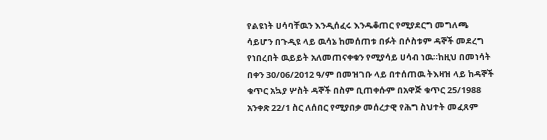የልዩነት ሀሳባቸዉን እንዲሰፈሩ እንዱቆጠር የሚያደርግ መግለጫ ሳይሆን በጉዲዩ ላይ ዉሳኔ ከመሰጠቱ በፉት በሶስቱም ዳኞች መደረግ የነበረበት ዉይይት አለመጠናቀቁን የሚያሳይ ሀሳብ ነዉ።ከዚህ በመነሳት በቀን 30/06/2012 ዓ/ም በመዝገቡ ላይ በተሰጠዉ ትእዛዝ ላይ ከዳኞች ቁጥር አኳያ ሦስት ዳኞች በስም ቢጠቀሱም በአዋጅ ቁጥር 25/1988 አንቀጽ 22/1 ስር ለሰበር የሚያበቃ መሰረታዊ የሕግ ስህተት መፈጸም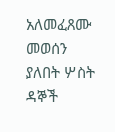አለመፈጸሙ መወሰን ያለበት ሦስት ዳኞች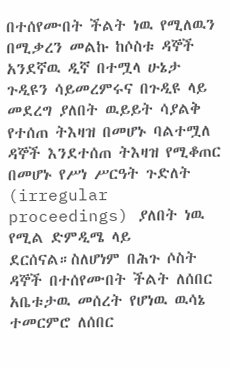በተሰየሙበት ችልት ነዉ የሚለዉን በሚቃረን መልኩ ከሶስቱ ዳኞች አንደኛዉ ዲኛ በተሟላ ሁኔታ ጉዲዩን ሳይመረምሩና በጉዲዩ ላይ መደረግ ያለበት ዉይይት ሳያልቅ የተሰጠ ትእዛዝ በመሆኑ ባልተሟለ ዳኞች እንደተሰጠ ትእዛዝ የሚቆጠር በመሆኑ የሥነ ሥርዓት ጉድለት (irregular proceedings) ያለበት ነዉ የሚል ድምዲሜ ላይ ደርሰናል።ስለሆነም በሕጉ ሶስት ዳኞች በተሰየሙበት ችልት ለሰበር አቤቱታዉ መሰረት የሆነዉ ዉሳኔ ተመርምሮ ለሰበር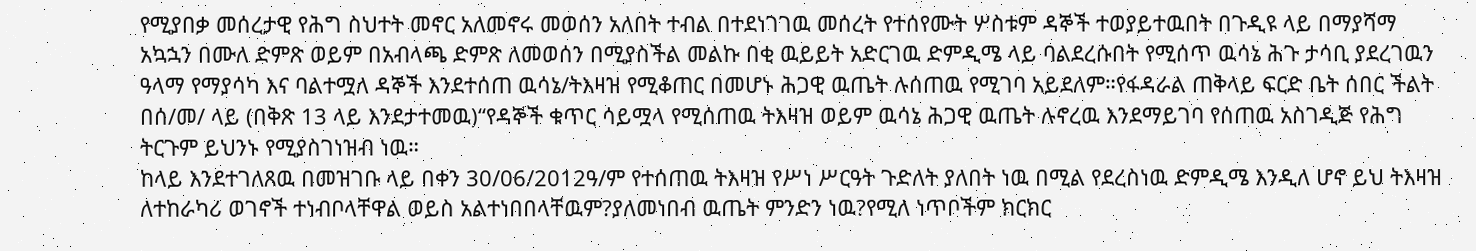የሚያበቃ መሰረታዊ የሕግ ስህተት መኖር አለመኖሩ መወሰን አለበት ተብል በተደነገገዉ መሰረት የተሰየሙት ሦስቱም ዳኞች ተወያይተዉበት በጉዲዩ ላይ በማያሻማ አኳኋን በሙለ ድምጽ ወይም በአብላጫ ድምጽ ለመወሰን በሚያስችል መልኩ በቂ ዉይይት አድርገዉ ድምዲሜ ላይ ባልደረሱበት የሚሰጥ ዉሳኔ ሕጉ ታሳቢ ያደረገዉን ዓላማ የማያሳካ እና ባልተሟለ ዳኞች እንደተሰጠ ዉሳኔ/ትእዛዝ የሚቆጠር በመሆኑ ሕጋዊ ዉጤት ሉሰጠዉ የሚገባ አይደለም።የፋዳራል ጠቅላይ ፍርድ ቤት ሰበር ችልት በሰ/መ/ ላይ (በቅጽ 13 ላይ እንደታተመዉ)“የዳኞች ቁጥር ሳይሟላ የሚሰጠዉ ትእዛዝ ወይም ዉሳኔ ሕጋዊ ዉጤት ሉኖረዉ እንደማይገባ የሰጠዉ አስገዲጅ የሕግ ትርጉም ይህንኑ የሚያስገነዝብ ነዉ።
ከላይ እንደተገለጸዉ በመዝገቡ ላይ በቀን 30/06/2012ዓ/ም የተሰጠዉ ትእዛዝ የሥነ ሥርዓት ጉድለት ያለበት ነዉ በሚል የደረስነዉ ድምዲሜ እንዲለ ሆኖ ይህ ትእዛዝ ለተከራካሪ ወገኖች ተነብቦላቸዋል ወይስ አልተነበበላቸዉም?ያለመነበብ ዉጤት ምንድን ነዉ?የሚለ ነጥቦችም ክርክር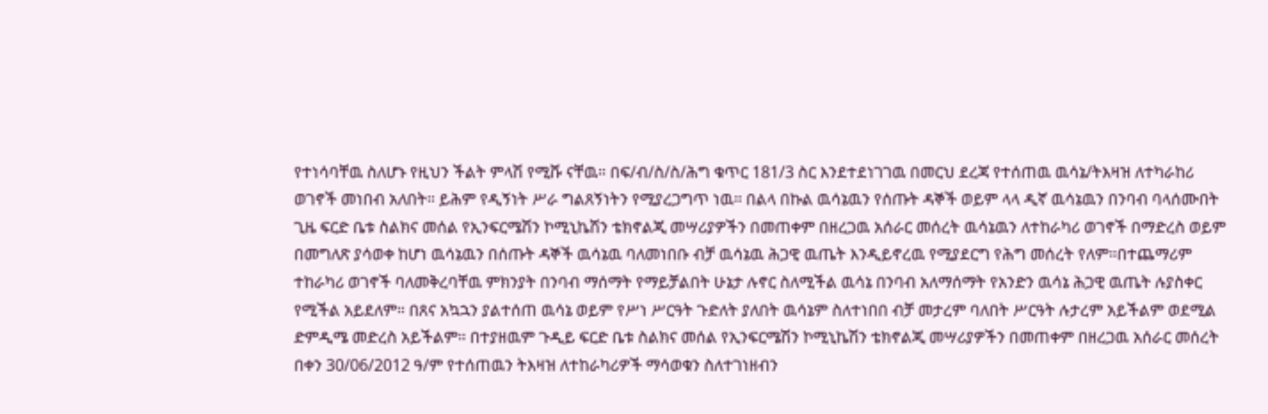የተነሳባቸዉ ስለሆኑ የዚህን ችልት ምላሽ የሚሹ ናቸዉ። በፍ/ብ/ስ/ስ/ሕግ ቁጥር 181/3 ስር እንደተደነገገዉ በመርህ ደረጃ የተሰጠዉ ዉሳኔ/ትእዛዝ ለተካራከሪ ወገኖች መነበብ አለበት። ይሕም የዲኝነት ሥራ ግልጸኝነትን የሚያረጋግጥ ነዉ። በልላ በኩል ዉሳኔዉን የሰጡት ዳኞች ወይም ላላ ዲኛ ዉሳኔዉን በንባብ ባላሰሙበት ጊዜ ፍርድ ቤቱ ስልክና መሰል የኢንፍርሜሽን ኮሚኒኬሽን ቴክኖልጂ መሣሪያዎችን በመጠቀም በዘረጋዉ አሰራር መሰረት ዉሳኔዉን ለተከራካሪ ወገኖች በማድረስ ወይም በመግለጽ ያሳወቀ ከሆነ ዉሳኔዉን በሰጡት ዳኞች ዉሳኔዉ ባለመነበቡ ብቻ ዉሳኔዉ ሕጋዊ ዉጤት እንዲይኖረዉ የሚያደርግ የሕግ መሰረት የለም።በተጨማሪም ተከራካሪ ወገኖች ባለመቅረባቸዉ ምክንያት በንባብ ማሰማት የማይቻልበት ሁኔታ ሉኖር ስለሚችል ዉሳኔ በንባብ አለማሰማት የአንድን ዉሳኔ ሕጋዊ ዉጤት ሉያስቀር የሚችል አይደለም። በጸና አኳኋን ያልተሰጠ ዉሳኔ ወይም የሥነ ሥርዓት ጉድለት ያለበት ዉሳኔም ስለተነበበ ብቻ መታረም ባለበት ሥርዓት ሉታረም አይችልም ወደሚል ድምዲሜ መድረስ አይችልም። በተያዘዉም ጉዲይ ፍርድ ቤቱ ስልክና መሰል የኢንፍርሜሽን ኮሚኒኬሽን ቴክኖልጂ መሣሪያዎችን በመጠቀም በዘረጋዉ አሰራር መሰረት በቀን 30/06/2012 ዓ/ም የተሰጠዉን ትእዛዝ ለተከራካሪዎች ማሳወቁን ስለተገነዘብን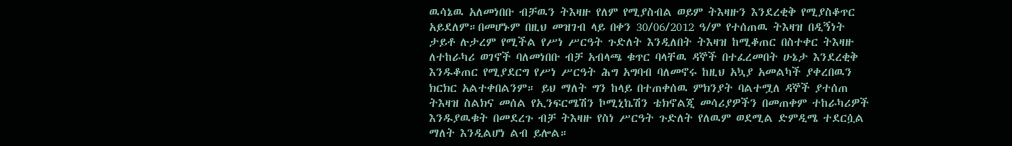ዉሳኔዉ አለመነበቡ ብቻዉን ትእዛዙ የለም የሚያስብል ወይም ትእዛዙን እንደረቂቅ የሚያስቆጥር አይደለም።በመሆኑም በዚህ መዝገብ ላይ በቀን 30/06/2012 ዓ/ም የተሰጠዉ ትእዛዝ በዲኝነት ታይቶ ሉታረም የሚችል የሥነ ሥርዓት ጉድለት እንዲለበት ትእዛዝ ከሚቆጠር በስተቀር ትእዛዙ ለተከራካሪ ወገኖች ባለመነበቡ ብቻ አብላጫ ቁጥር ባላቸዉ ዳኞች በተፈረመበት ሁኔታ እንደረቂቅ እንዱቆጠር የሚያደርግ የሥነ ሥርዓት ሕግ አግባብ ባለመኖሩ ከዚህ አኳያ አመልካች ያቀረበዉን ክርክር አልተቀበልንም። ይህ ማለት ግን ከላይ በተጠቀሰዉ ምክንያት ባልተሟለ ዳኞች ያተሰጠ ትእዛዝ ስልክና መሰል የኢንፍርሜሽን ኮሚኒኬሽን ቴክኖልጂ መሳሪያዎችን በመጠቀም ተከራካሪዎች እንዱያዉቁት በመደረጉ ብቻ ትእዛዙ የስነ ሥርዓት ጉድለት የለዉም ወደሚል ድምዲሜ ተደርሷል ማለት እንዲልሆነ ልብ ይሎል።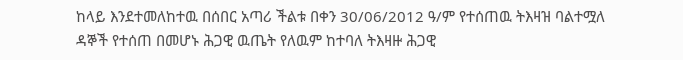ከላይ እንደተመለከተዉ በሰበር አጣሪ ችልቱ በቀን 30/06/2012 ዓ/ም የተሰጠዉ ትእዛዝ ባልተሟለ ዳኞች የተሰጠ በመሆኑ ሕጋዊ ዉጤት የለዉም ከተባለ ትእዛዙ ሕጋዊ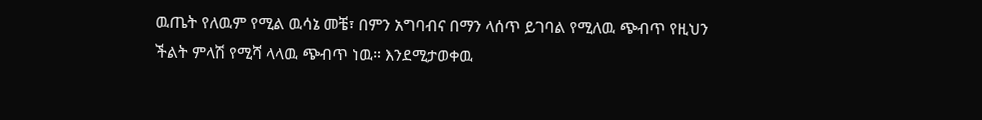ዉጤት የለዉም የሚል ዉሳኔ መቼ፣ በምን አግባብና በማን ላሰጥ ይገባል የሚለዉ ጭብጥ የዚህን ችልት ምላሽ የሚሻ ላላዉ ጭብጥ ነዉ። እንደሚታወቀዉ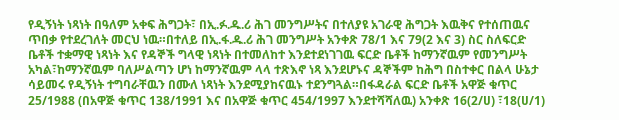የዲኝነት ነጻነት በዓለም አቀፍ ሕግጋት፣ በኢ.ፉ.ዱ.ሪ ሕገ መንግሥትና በተለያዩ አገራዊ ሕግጋት እዉቅና የተሰጠዉና ጥበቃ የተደረገለት መርህ ነዉ።በተለይ በኢ.ፋ.ዱ.ሪ ሕገ መንግሥት አንቀጽ 78/1 እና 79(2 እና 3) ስር ስለፍርድ ቤቶች ተቋማዊ ነጻነት እና የዳኞች ግላዊ ነጻነት በተመለከተ እንደተደነገገዉ ፍርድ ቤቶች ከማንኛዉም የመንግሥት አካል፣ከማንኛዉም ባለሥልጣን ሆነ ከማንኛዉም ላላ ተጽእኖ ነጻ እንደሆኑና ዳኞችም ከሕግ በስተቀር በልላ ሁኔታ ሳይመሩ የዲኝነት ተግባራቸዉን በሙለ ነጻነት እንደሚያከናዉኑ ተደንግጓል።በፋዳራል ፍርድ ቤቶች አዋጅ ቁጥር 25/1988 (በአዋጅ ቁጥር 138/1991 እና በአዋጅ ቁጥር 454/1997 እንደተሻሻለዉ) አንቀጽ 16(2/ሀ) ፣18(ሀ/1)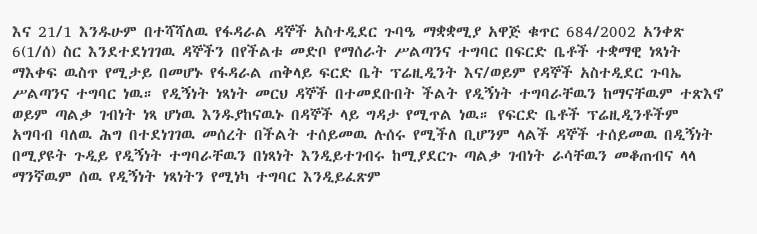እና 21/1 እንዱሁም በተሻሻለዉ የፋዳራል ዳኞች አስተዲደር ጉባዔ ማቋቋሚያ አዋጅ ቁጥር 684/2002 አንቀጽ 6(1/ሰ) ስር እንደተደነገገዉ ዳኞችን በየችልቱ መድቦ የማሰራት ሥልጣንና ተግባር በፍርድ ቤቶች ተቋማዊ ነጻነት ማእቀፍ ዉስጥ የሚታይ በመሆኑ የፋዳራል ጠቅላይ ፍርድ ቤት ፕሬዚዲንት እና/ወይም የዳኞች አስተዲደር ጉባኤ ሥልጣንና ተግባር ነዉ። የዲኝነት ነጻነት መርህ ዳኞች በተመደቡበት ችልት የዲኝነት ተግባራቸዉን ከማናቸዉም ተጽእኖ ወይም ጣልቃ ገብነት ነጻ ሆነዉ እንዱያከናዉኑ በዳኞች ላይ ግዳታ የሚጥል ነዉ። የፍርድ ቤቶች ፕሬዚዲንቶችም አግባብ ባለዉ ሕግ በተደነገገዉ መሰረት በችልት ተሰይመዉ ሉሰሩ የሚችለ ቢሆንም ላልች ዳኞች ተሰይመዉ በዲኝነት በሚያዩት ጉዲይ የዲኝነት ተግባራቸዉን በነጻነት እንዲይተገብሩ ከሚያደርጉ ጣልቃ ገብነት ራሳቸዉን መቆጠብና ላላ ማንኛዉም ሰዉ የዲኝነት ነጻነትን የሚነካ ተግባር እንዲይፈጽም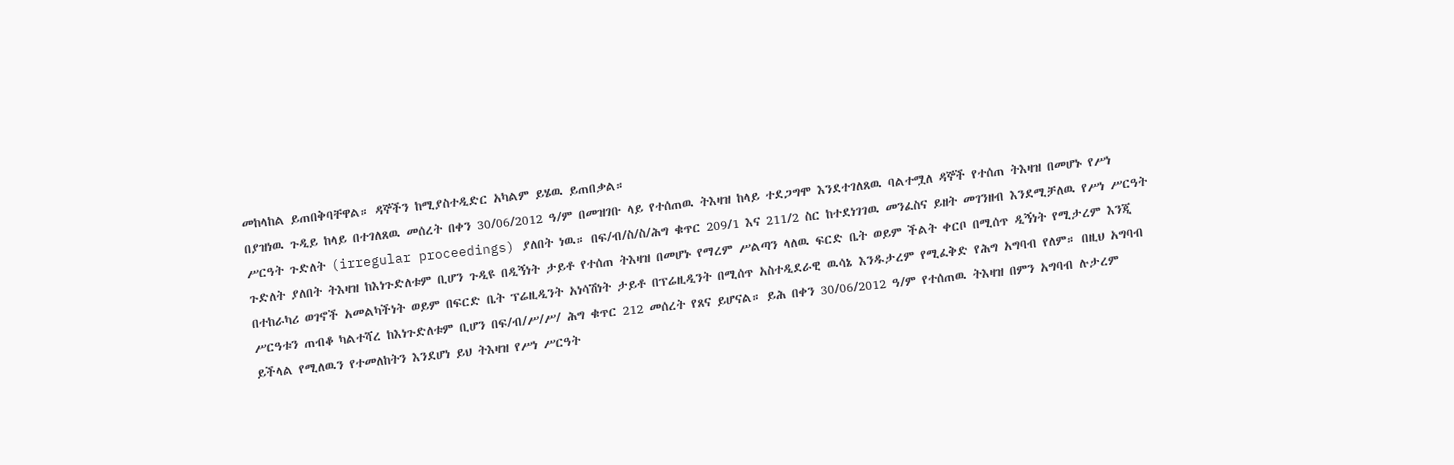መከላከል ይጠበቅባቸዋል። ዳኞችን ከሚያስተዲድር አካልም ይሄዉ ይጠበቃል።
በያዝነዉ ጉዲይ ከላይ በተገለጸዉ መሰረት በቀን 30/06/2012 ዓ/ም በመዝገቡ ላይ የተሰጠዉ ትእዛዝ ከላይ ተደጋግሞ እንደተገለጸዉ ባልተሟለ ዳኞች የተሰጠ ትእዛዝ በመሆኑ የሥነ ሥርዓት ጉድለት (irregular proceedings) ያለበት ነዉ። በፍ/ብ/ስ/ስ/ሕግ ቁጥር 209/1 እና 211/2 ስር ከተደነገገዉ መንፈስና ይዘት መገንዘብ እንደሚቻለዉ የሥነ ሥርዓት ጉድለት ያለበት ትእዛዝ ከእነጉድለቱም ቢሆን ጉዲዩ በዲኝነት ታይቶ የተሰጠ ትእዛዝ በመሆኑ የማረም ሥልጣን ላለዉ ፍርድ ቤት ወይም ችልት ቀርቦ በሚሰጥ ዲኝነት የሚታረም እንጂ በተከራካሪ ወገኖች አመልካችነት ወይም በፍርድ ቤት ፕሬዚዲንት አነሳሽነት ታይቶ በፕሬዚዲንት በሚሰጥ አስተዲደራዊ ዉሳኔ እንዱታረም የሚፈቅድ የሕግ አግባብ የለም። በዚህ አግባብ ሥርዓቱን ጠብቆ ካልተሻረ ከእነጉድለቱም ቢሆን በፍ/ብ/ሥ/ሥ/ ሕግ ቁጥር 212 መሰረት የጸና ይሆናል። ይሕ በቀን 30/06/2012 ዓ/ም የተሰጠዉ ትእዛዝ በምን አግባብ ሉታረም ይችላል የሚለዉን የተመለከትን እንደሆነ ይህ ትእዛዝ የሥነ ሥርዓት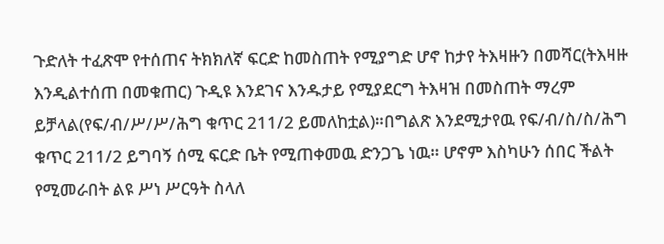ጉድለት ተፈጽሞ የተሰጠና ትክክለኛ ፍርድ ከመስጠት የሚያግድ ሆኖ ከታየ ትእዛዙን በመሻር(ትእዛዙ እንዲልተሰጠ በመቁጠር) ጉዲዩ እንደገና እንዱታይ የሚያደርግ ትእዛዝ በመስጠት ማረም ይቻላል(የፍ/ብ/ሥ/ሥ/ሕግ ቁጥር 211/2 ይመለከቷል)።በግልጽ እንደሚታየዉ የፍ/ብ/ስ/ስ/ሕግ ቁጥር 211/2 ይግባኝ ሰሚ ፍርድ ቤት የሚጠቀመዉ ድንጋጌ ነዉ። ሆኖም እስካሁን ሰበር ችልት የሚመራበት ልዩ ሥነ ሥርዓት ስላለ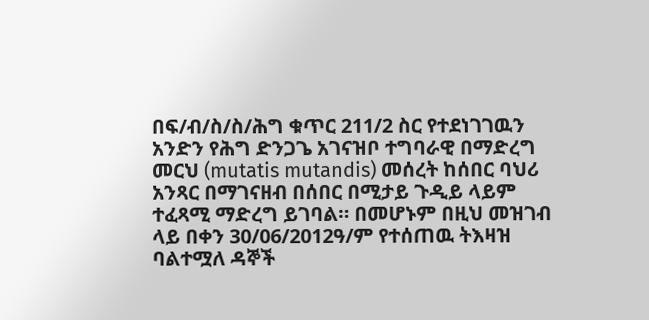በፍ/ብ/ስ/ስ/ሕግ ቁጥር 211/2 ስር የተደነገገዉን አንድን የሕግ ድንጋጌ አገናዝቦ ተግባራዊ በማድረግ መርህ (mutatis mutandis) መሰረት ከሰበር ባህሪ አንጻር በማገናዘብ በሰበር በሚታይ ጉዲይ ላይም ተፈጻሚ ማድረግ ይገባል። በመሆኑም በዚህ መዝገብ ላይ በቀን 30/06/2012ዓ/ም የተሰጠዉ ትእዛዝ ባልተሟለ ዳኞች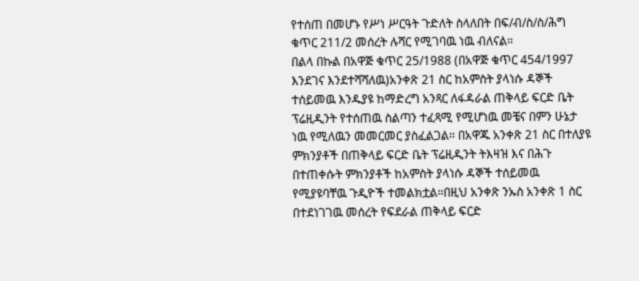የተሰጠ በመሆኑ የሥነ ሥርዓት ጉድለት ስላለበት በፍ/ብ/ስ/ስ/ሕግ ቁጥር 211/2 መሰረት ሉሻር የሚገባዉ ነዉ ብለናል።
በልላ በኩል በአዋጅ ቁጥር 25/1988 (በአዋጅ ቁጥር 454/1997 እንደገና እንደተሻሻለዉ)አንቀጽ 21 ስር ከአምስት ያላነሱ ዳኞች ተሰይመዉ እንዱያዩ ከማድረግ አንጻር ለፋዳራል ጠቅላይ ፍርድ ቤት ፕሬዚዲንት የተሰጠዉ ስልጣን ተፈጻሚ የሚሆነዉ መቼና በምን ሁኔታ ነዉ የሚለዉን መመርመር ያስፈልጋል። በአዋጁ አንቀጽ 21 ስር በተለያዩ ምክንያቶች በጠቅላይ ፍርድ ቤት ፕሬዚዲንት ትእዛዝ እና በሕጉ በተጠቀሱት ምክንያቶች ከአምስት ያላነሱ ዳኞች ተሰይመዉ የሚያዩባቸዉ ጉዲዮች ተመልክቷል።በዚህ አንቀጽ ንኡስ አንቀጽ 1 ስር በተደነገገዉ መሰረት የፍደራል ጠቅላይ ፍርድ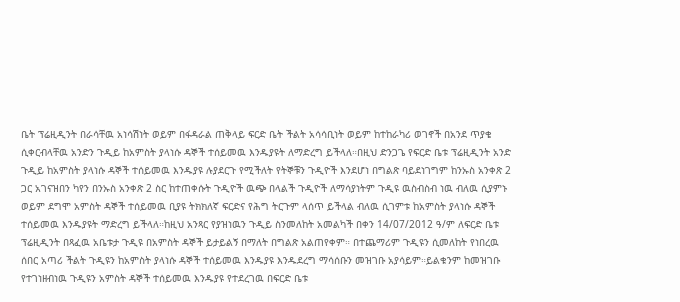ቤት ፕሬዚዲንት በራሳቸዉ አነሳሽነት ወይም በፋዳራል ጠቅላይ ፍርድ ቤት ችልት አሳሳቢነት ወይም ከተከራካሪ ወገኖች በአንደ ጥያቄ ሲቀርብላቸዉ አንድን ጉዲይ ከአምስት ያላነሱ ዳኞች ተሰይመዉ እንዱያዩት ለማድረግ ይችላለ።በዚህ ድንጋጌ የፍርድ ቤቱ ፕሬዚዲንት አንድ ጉዲይ ከአምስት ያላነሱ ዳኞች ተሰይመዉ እንዱያዩ ሉያደርጉ የሚችለት የትኞቹን ጉዲዮች እንደሆነ በግልጽ ባይደነገግም ከንኡስ አንቀጽ 2 ጋር አገናዝበን ካየን በንኡስ አንቀጽ 2 ስር ከተጠቀሱት ጉዲዮች ዉጭ በላልች ጉዲዮች ለማሳያነትም ጉዲዩ ዉስብስብ ነዉ ብለዉ ሲያምኑ ወይም ደግሞ አምስት ዳኞች ተሰይመዉ ቢያዩ ትክክለኛ ፍርድና የሕግ ትርጉም ላሰጥ ይችላል ብለዉ ሲገምቱ ከአምስት ያላነሱ ዳኞች ተሰይመዉ እንዱያዩት ማድረግ ይችላለ።ከዚህ አንጻር የያዝነዉን ጉዲይ ስንመለከት አመልካች በቀን 14/07/2012 ዓ/ም ለፍርድ ቤቱ ፕሬዚዲንት በጻፈዉ አቤቱታ ጉዲዩ በአምስት ዳኞች ይታይልኝ በማለት በግልጽ አልጠየቀም። በተጨማሪም ጉዲዩን ሲመለከት የነበረዉ ሰበር አጣሪ ችልት ጉዲዩን ከአምስት ያላነሱ ዳኞች ተሰይመዉ እንዱያዩ እንዱደረግ ማሳሰቡን መዝገቡ አያሳይም።ይልቁንም ከመዝገቡ የተገነዘብነዉ ጉዲዩን አምስት ዳኞች ተሰይመዉ እንዱያዩ የተደረገዉ በፍርድ ቤቱ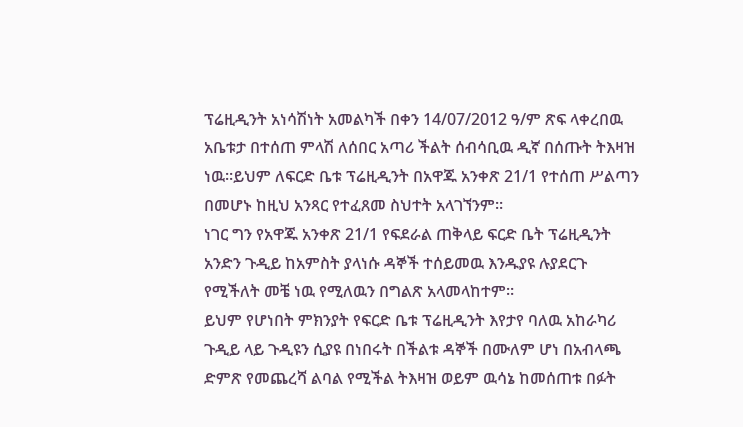ፕሬዚዲንት አነሳሽነት አመልካች በቀን 14/07/2012 ዓ/ም ጽፍ ላቀረበዉ አቤቱታ በተሰጠ ምላሽ ለሰበር አጣሪ ችልት ሰብሳቢዉ ዲኛ በሰጡት ትእዛዝ ነዉ።ይህም ለፍርድ ቤቱ ፕሬዚዲንት በአዋጁ አንቀጽ 21/1 የተሰጠ ሥልጣን በመሆኑ ከዚህ አንጻር የተፈጸመ ስህተት አላገኘንም።
ነገር ግን የአዋጁ አንቀጽ 21/1 የፍደራል ጠቅላይ ፍርድ ቤት ፕሬዚዲንት አንድን ጉዲይ ከአምስት ያላነሱ ዳኞች ተሰይመዉ እንዱያዩ ሉያደርጉ የሚችለት መቼ ነዉ የሚለዉን በግልጽ አላመላከተም።
ይህም የሆነበት ምክንያት የፍርድ ቤቱ ፕሬዚዲንት እየታየ ባለዉ አከራካሪ ጉዲይ ላይ ጉዲዩን ሲያዩ በነበሩት በችልቱ ዳኞች በሙለም ሆነ በአብላጫ ድምጽ የመጨረሻ ልባል የሚችል ትእዛዝ ወይም ዉሳኔ ከመሰጠቱ በፉት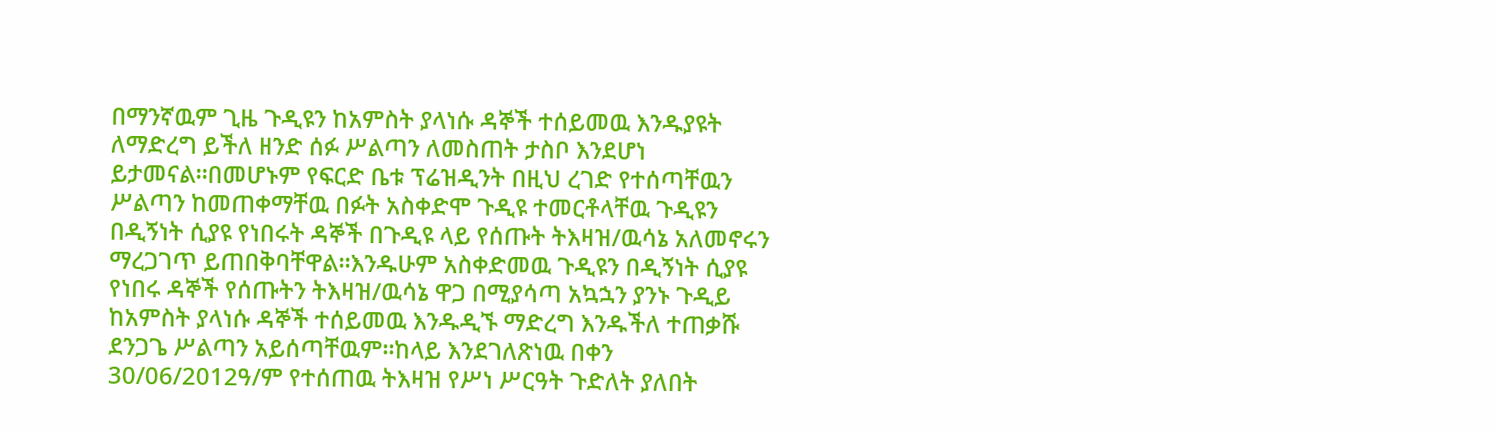በማንኛዉም ጊዜ ጉዲዩን ከአምስት ያላነሱ ዳኞች ተሰይመዉ እንዱያዩት ለማድረግ ይችለ ዘንድ ሰፉ ሥልጣን ለመስጠት ታስቦ እንደሆነ ይታመናል።በመሆኑም የፍርድ ቤቱ ፕሬዝዲንት በዚህ ረገድ የተሰጣቸዉን ሥልጣን ከመጠቀማቸዉ በፉት አስቀድሞ ጉዲዩ ተመርቶላቸዉ ጉዲዩን በዲኝነት ሲያዩ የነበሩት ዳኞች በጉዲዩ ላይ የሰጡት ትእዛዝ/ዉሳኔ አለመኖሩን ማረጋገጥ ይጠበቅባቸዋል።እንዱሁም አስቀድመዉ ጉዲዩን በዲኝነት ሲያዩ የነበሩ ዳኞች የሰጡትን ትእዛዝ/ዉሳኔ ዋጋ በሚያሳጣ አኳኋን ያንኑ ጉዲይ ከአምስት ያላነሱ ዳኞች ተሰይመዉ እንዱዲኙ ማድረግ እንዱችለ ተጠቃሹ ደንጋጌ ሥልጣን አይሰጣቸዉም።ከላይ እንደገለጽነዉ በቀን 30/06/2012ዓ/ም የተሰጠዉ ትእዛዝ የሥነ ሥርዓት ጉድለት ያለበት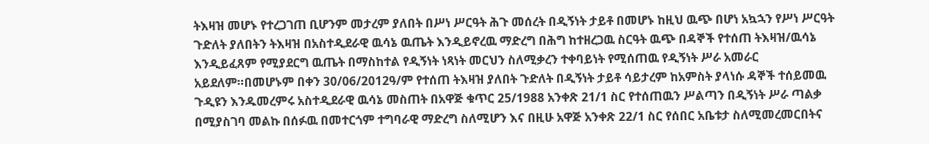ትእዛዝ መሆኑ የተረጋገጠ ቢሆንም መታረም ያለበት በሥነ ሥርዓት ሕጉ መሰረት በዲኝነት ታይቶ በመሆኑ ከዚህ ዉጭ በሆነ አኳኋን የሥነ ሥርዓት ጉድለት ያለበትን ትእዛዝ በአስተዲደራዊ ዉሳኔ ዉጤት እንዲይኖረዉ ማድረግ በሕግ ከተዘረጋዉ ስርዓት ዉጭ በዳኞች የተሰጠ ትእዛዝ/ዉሳኔ እንዲይፈጸም የሚያደርግ ዉጤት በማስከተል የዲኝነት ነጻነት መርህን ስለሚቃረን ተቀባይነት የሚሰጠዉ የዲኝነት ሥራ አመራር አይደለም።በመሆኑም በቀን 30/06/2012ዓ/ም የተሰጠ ትእዛዝ ያለበት ጉድለት በዲኝነት ታይቶ ሳይታረም ከአምስት ያላነሱ ዳኞች ተሰይመዉ ጉዲዩን እንዱመረምሩ አስተዲደራዊ ዉሳኔ መስጠት በአዋጅ ቁጥር 25/1988 አንቀጽ 21/1 ስር የተሰጠዉን ሥልጣን በዲኝነት ሥራ ጣልቃ በሚያስገባ መልኩ በሰፉዉ በመተርጎም ተግባራዊ ማድረግ ስለሚሆን እና በዚሁ አዋጅ አንቀጽ 22/1 ስር የሰበር አቤቱታ ስለሚመረመርበትና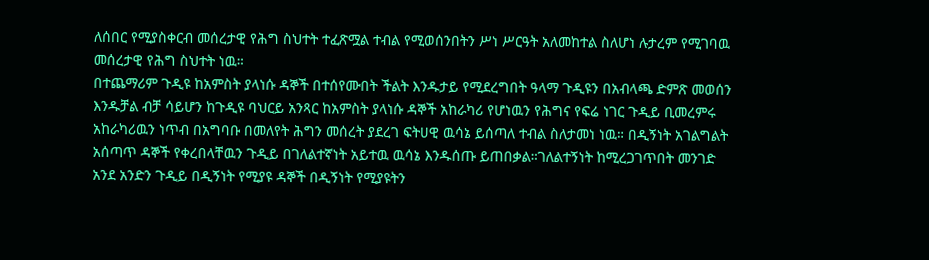ለሰበር የሚያስቀርብ መሰረታዊ የሕግ ስህተት ተፈጽሟል ተብል የሚወሰንበትን ሥነ ሥርዓት አለመከተል ስለሆነ ሉታረም የሚገባዉ መሰረታዊ የሕግ ስህተት ነዉ።
በተጨማሪም ጉዲዩ ከአምስት ያላነሱ ዳኞች በተሰየሙበት ችልት እንዱታይ የሚደረግበት ዓላማ ጉዲዩን በአብላጫ ድምጽ መወሰን እንዱቻል ብቻ ሳይሆን ከጉዲዩ ባህርይ አንጻር ከአምስት ያላነሱ ዳኞች አከራካሪ የሆነዉን የሕግና የፍሬ ነገር ጉዲይ ቢመረምሩ አከራካሪዉን ነጥብ በአግባቡ በመለየት ሕግን መሰረት ያደረገ ፍትሀዊ ዉሳኔ ይሰጣለ ተብል ስለታመነ ነዉ። በዲኝነት አገልግልት አሰጣጥ ዳኞች የቀረበላቸዉን ጉዲይ በገለልተኛነት አይተዉ ዉሳኔ እንዱሰጡ ይጠበቃል።ገለልተኝነት ከሚረጋገጥበት መንገድ አንደ አንድን ጉዲይ በዲኝነት የሚያዩ ዳኞች በዲኝነት የሚያዩትን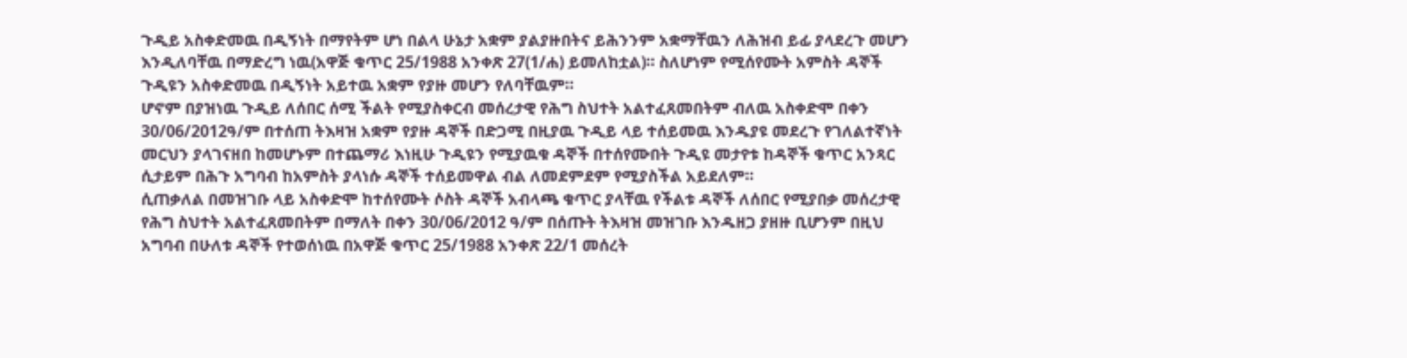ጉዲይ አስቀድመዉ በዲኝነት በማየትም ሆነ በልላ ሁኔታ አቋም ያልያዙበትና ይሕንንም አቋማቸዉን ለሕዝብ ይፊ ያላደረጉ መሆን እንዲለባቸዉ በማድረግ ነዉ(አዋጅ ቁጥር 25/1988 አንቀጽ 27(1/ሐ) ይመለከቷል)። ስለሆነም የሚሰየሙት አምስት ዳኞች ጉዲዩን አስቀድመዉ በዲኝነት አይተዉ አቋም የያዙ መሆን የለባቸዉም።
ሆኖም በያዝነዉ ጉዲይ ለሰበር ሰሚ ችልት የሚያስቀርብ መሰረታዊ የሕግ ስህተት አልተፈጸመበትም ብለዉ አስቀድሞ በቀን 30/06/2012ዓ/ም በተሰጠ ትእዛዝ አቋም የያዙ ዳኞች በድጋሚ በዚያዉ ጉዲይ ላይ ተሰይመዉ እንዱያዩ መደረጉ የገለልተኛነት መርህን ያላገናዘበ ከመሆኑም በተጨማሪ እነዚሁ ጉዲዩን የሚያዉቁ ዳኞች በተሰየሙበት ጉዲዩ መታየቱ ከዳኞች ቁጥር አንጻር ሲታይም በሕጉ አግባብ ከአምስት ያላነሱ ዳኞች ተሰይመዋል ብል ለመደምደም የሚያስችል አይደለም።
ሲጠቃለል በመዝገቡ ላይ አስቀድሞ ከተሰየሙት ሶስት ዳኞች አብላጫ ቁጥር ያላቸዉ የችልቱ ዳኞች ለሰበር የሚያበቃ መሰረታዊ የሕግ ስህተት አልተፈጸመበትም በማለት በቀን 30/06/2012 ዓ/ም በሰጡት ትእዛዝ መዝገቡ እንዱዘጋ ያዘዙ ቢሆንም በዚህ አግባብ በሁለቱ ዳኞች የተወሰነዉ በአዋጅ ቁጥር 25/1988 አንቀጽ 22/1 መሰረት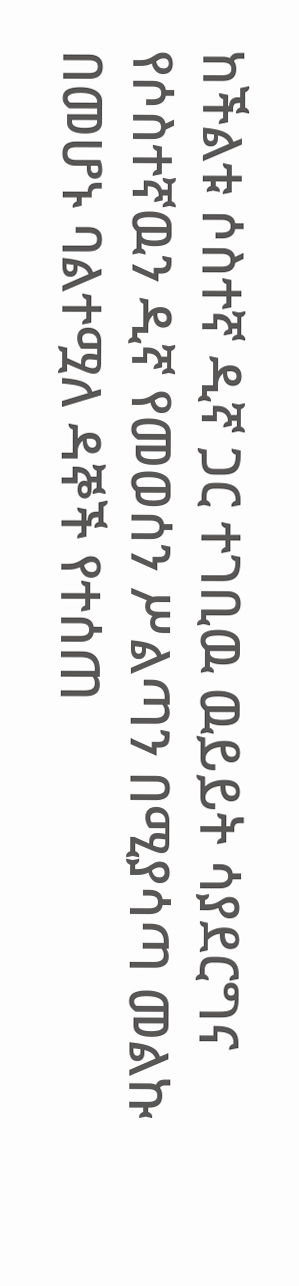ከችልቱ ሶስተኛ ዲኛ ጋር ተገቢዉ ዉይይት ሳያደርግና የሶስተኛዉን ዲኛ የመወሰን ሥልጣን በሚያሳጣ መልኩ በመሆኑ ባልተሟለ ዳኞች የተሰጠ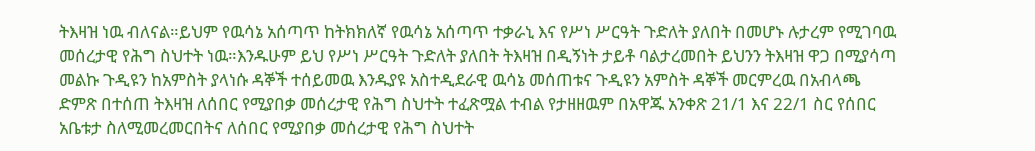ትእዛዝ ነዉ ብለናል።ይህም የዉሳኔ አሰጣጥ ከትክክለኛ የዉሳኔ አሰጣጥ ተቃራኒ እና የሥነ ሥርዓት ጉድለት ያለበት በመሆኑ ሉታረም የሚገባዉ መሰረታዊ የሕግ ስህተት ነዉ።እንዱሁም ይህ የሥነ ሥርዓት ጉድለት ያለበት ትእዛዝ በዲኝነት ታይቶ ባልታረመበት ይህንን ትእዛዝ ዋጋ በሚያሳጣ መልኩ ጉዲዩን ከአምስት ያላነሱ ዳኞች ተሰይመዉ እንዱያዩ አስተዲደራዊ ዉሳኔ መሰጠቱና ጉዲዩን አምስት ዳኞች መርምረዉ በአብላጫ ድምጽ በተሰጠ ትእዛዝ ለሰበር የሚያበቃ መሰረታዊ የሕግ ስህተት ተፈጽሟል ተብል የታዘዘዉም በአዋጁ አንቀጽ 21/1 እና 22/1 ስር የሰበር አቤቱታ ስለሚመረመርበትና ለሰበር የሚያበቃ መሰረታዊ የሕግ ስህተት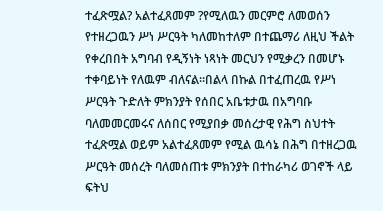ተፈጽሟል? አልተፈጸመም ?የሚለዉን መርምሮ ለመወሰን የተዘረጋዉን ሥነ ሥርዓት ካለመከተለም በተጨማሪ ለዚህ ችልት የቀረበበት አግባብ የዲኝነት ነጻነት መርህን የሚቃረን በመሆኑ ተቀባይነት የለዉም ብለናል።በልላ በኩል በተፈጠረዉ የሥነ ሥርዓት ጉድለት ምክንያት የሰበር አቤቱታዉ በአግባቡ ባለመመርመሩና ለሰበር የሚያበቃ መሰረታዊ የሕግ ስህተት ተፈጽሟል ወይም አልተፈጸመም የሚል ዉሳኔ በሕግ በተዘረጋዉ ሥርዓት መሰረት ባለመሰጠቱ ምክንያት በተከራካሪ ወገኖች ላይ ፍትህ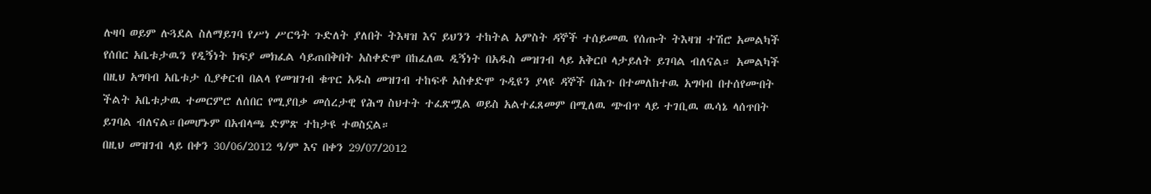ሉዛባ ወይም ሉጓደል ስለማይገባ የሥነ ሥርዓት ጉድለት ያለበት ትእዛዝ እና ይህንን ተከትል አምስት ዳኞች ተሰይመዉ የሰጡት ትእዛዝ ተሽሮ አመልካች የሰበር አቤቱታዉን የዲኝነት ክፍያ መክፈል ሳይጠበቅበት አስቀድሞ በከፈለዉ ዲኝነት በአዱስ መዝገብ ላይ አቅርቦ ላታይለት ይገባል ብለናል። አመልካች በዚህ አግባብ አቤቱታ ሲያቀርብ በልላ የመዝገብ ቁጥር አዱስ መዝገብ ተከፍቶ አስቀድሞ ጉዲዩን ያላዩ ዳኞች በሕጉ በተመለከተዉ አግባብ በተሰየሙበት ችልት አቤቱታዉ ተመርምሮ ለሰበር የሚያበቃ መሰረታዊ የሕግ ስህተት ተፈጽሟል ወይስ አልተፈጸመም በሚለዉ ጭብጥ ላይ ተገቢዉ ዉሳኔ ላሰጥበት ይገባል ብለናል።በመሆኑም በአብላጫ ድምጽ ተከታዩ ተወስኗል።
በዚህ መዝገብ ላይ በቀን 30/06/2012 ዓ/ም እና በቀን 29/07/2012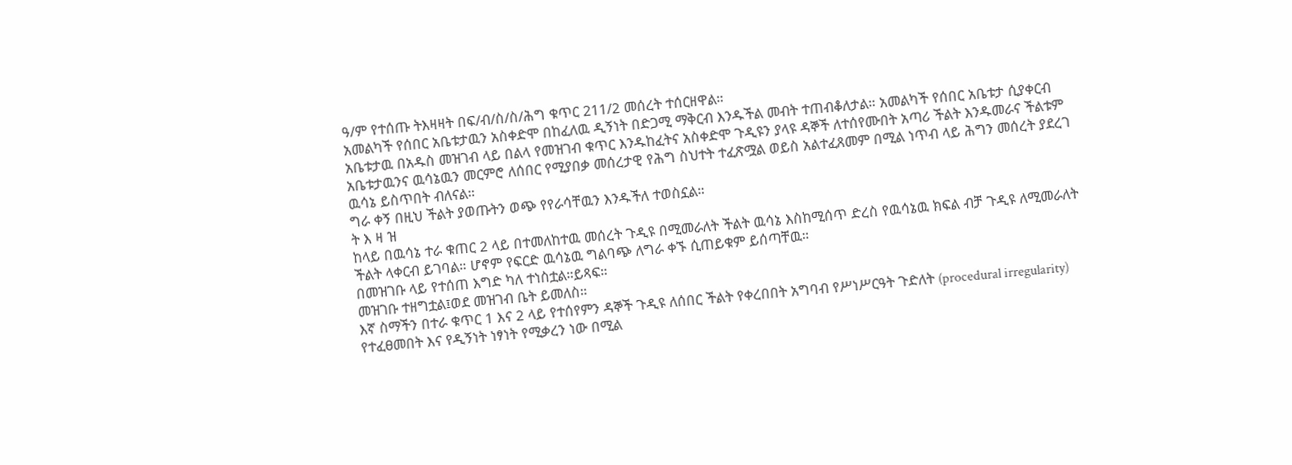ዓ/ም የተሰጡ ትእዛዛት በፍ/ብ/ስ/ስ/ሕግ ቁጥር 211/2 መሰረት ተሰርዘዋል።
አመልካች የሰበር አቤቱታዉን አስቀድሞ በከፈለዉ ዲኝነት በድጋሚ ማቅርብ እንዱችል መብት ተጠብቆለታል። አመልካች የሰበር አቤቱታ ሲያቀርብ አቤቱታዉ በአዱስ መዝገብ ላይ በልላ የመዝገብ ቁጥር እንዱከፈትና አስቀድሞ ጉዲዩን ያላዩ ዳኞች ለተሰየሙበት አጣሪ ችልት እንዱመራና ችልቱም አቤቱታዉንና ዉሳኔዉን መርምሮ ለሰበር የሚያበቃ መሰረታዊ የሕግ ስህተት ተፈጽሟል ወይስ አልተፈጸመም በሚል ነጥብ ላይ ሕግን መሰረት ያደረገ ዉሳኔ ይስጥበት ብለናል።
ግራ ቀኝ በዚህ ችልት ያወጡትን ወጭ የየራሳቸዉን እንዱችለ ተወስኗል።
ት እ ዛ ዝ
ከላይ በዉሳኔ ተራ ቁጠር 2 ላይ በተመለከተዉ መሰረት ጉዲዩ በሚመራለት ችልት ዉሳኔ እስከሚሰጥ ድረስ የዉሳኔዉ ክፍል ብቻ ጉዲዩ ለሚመራለት ችልት ላቀርብ ይገባል። ሆኖም የፍርድ ዉሳኔዉ ግልባጭ ለግራ ቀኙ ሲጠይቁም ይሰጣቸዉ።
በመዝገቡ ላይ የተሰጠ እግድ ካለ ተነስቷል።ይጻፍ።
መዝገቡ ተዘግቷል፤ወደ መዝገብ ቤት ይመለስ።
እኛ ስማችን በተራ ቁጥር 1 እና 2 ላይ የተሰየምን ዳኞች ጉዲዩ ለሰበር ችልት የቀረበበት አግባብ የሥነሥርዓት ጉድለት (procedural irregularity) የተፈፀመበት እና የዲኝነት ነፃነት የሚቃረን ነው በሚል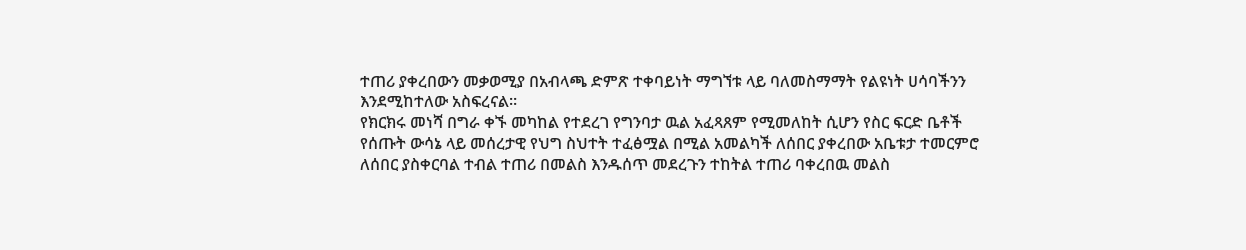ተጠሪ ያቀረበውን መቃወሚያ በአብላጫ ድምጽ ተቀባይነት ማግኘቱ ላይ ባለመስማማት የልዩነት ሀሳባችንን እንደሚከተለው አስፍረናል።
የክርክሩ መነሻ በግራ ቀኙ መካከል የተደረገ የግንባታ ዉል አፈጻጸም የሚመለከት ሲሆን የስር ፍርድ ቤቶች የሰጡት ውሳኔ ላይ መሰረታዊ የህግ ስህተት ተፈፅሟል በሚል አመልካች ለሰበር ያቀረበው አቤቱታ ተመርምሮ ለሰበር ያስቀርባል ተብል ተጠሪ በመልስ እንዱሰጥ መደረጉን ተከትል ተጠሪ ባቀረበዉ መልስ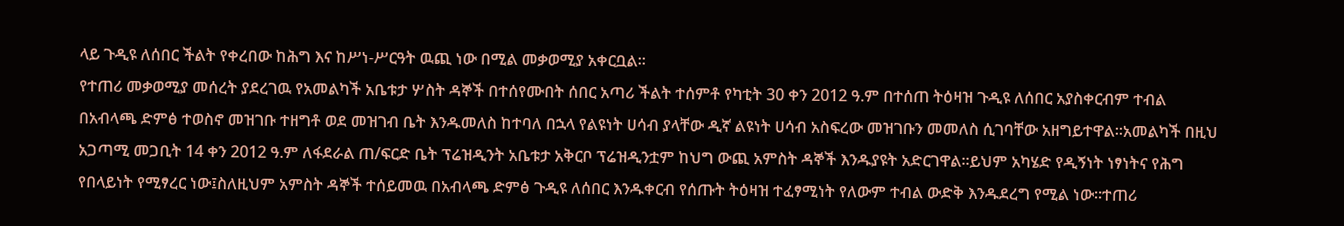ላይ ጉዲዩ ለሰበር ችልት የቀረበው ከሕግ እና ከሥነ-ሥርዓት ዉጪ ነው በሚል መቃወሚያ አቀርቧል።
የተጠሪ መቃወሚያ መሰረት ያደረገዉ የአመልካች አቤቱታ ሦስት ዳኞች በተሰየሙበት ሰበር አጣሪ ችልት ተሰምቶ የካቲት 30 ቀን 2012 ዓ.ም በተሰጠ ትዕዛዝ ጉዲዩ ለሰበር አያስቀርብም ተብል በአብላጫ ድምፅ ተወስኖ መዝገቡ ተዘግቶ ወደ መዝገብ ቤት እንዱመለስ ከተባለ በኋላ የልዩነት ሀሳብ ያላቸው ዲኛ ልዩነት ሀሳብ አስፍረው መዝገቡን መመለስ ሲገባቸው አዘግይተዋል።አመልካች በዚህ አጋጣሚ መጋቢት 14 ቀን 2012 ዓ.ም ለፋደራል ጠ/ፍርድ ቤት ፕሬዝዲንት አቤቱታ አቅርቦ ፕሬዝዲንቷም ከህግ ውጪ አምስት ዳኞች እንዱያዩት አድርገዋል።ይህም አካሄድ የዲኝነት ነፃነትና የሕግ የበላይነት የሚፃረር ነው፤ስለዚህም አምስት ዳኞች ተሰይመዉ በአብላጫ ድምፅ ጉዲዩ ለሰበር እንዱቀርብ የሰጡት ትዕዛዝ ተፈፃሚነት የለውም ተብል ውድቅ እንዱደረግ የሚል ነው።ተጠሪ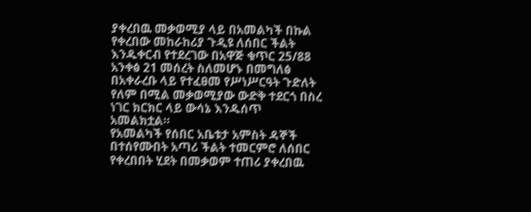ያቀረበዉ መቃወሚያ ላይ በአመልካች በኩል የቀረበው መከራከሪያ ጉዲዩ ለሰበር ችልት እንዱቀርብ የተደረገው በአዋጅ ቁጥር 25/88 አንቀፅ 21 መሰረት ስለመሆኑ በመግለፅ በአቀራረቡ ላይ የተፈፀመ የሥነሥርዓት ጉድለት የለም በሚል መቃወሚያው ውድቅ ተደርጎ በስረ ነገር ክርክር ላይ ውሳኔ እንዱሰጥ አመልክቷል።
የአመልካች የሰበር አቤቱታ አምስት ዳኞች በተሰየሙበት አጣሪ ችልት ተመርምሮ ለሰበር የቀረበበት ሂደት በመቃወም ተጠሪ ያቀረበዉ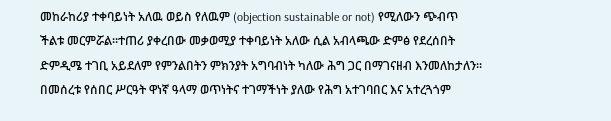መከራከሪያ ተቀባይነት አለዉ ወይስ የለዉም (objection sustainable or not) የሚለውን ጭብጥ ችልቱ መርምሯል።ተጠሪ ያቀረበው መቃወሚያ ተቀባይነት አለው ሲል አብላጫው ድምፅ የደረሰበት ድምዲሜ ተገቢ አይደለም የምንልበትን ምክንያት አግባብነት ካለው ሕግ ጋር በማገናዘብ እንመለከታለን።
በመሰረቱ የሰበር ሥርዓት ዋነኛ ዓላማ ወጥነትና ተገማችነት ያለው የሕግ አተገባበር እና አተረጓጎም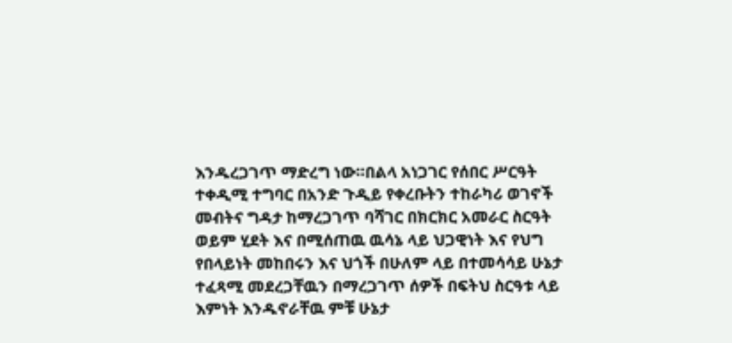እንዱረጋገጥ ማድረግ ነው።በልላ አነጋገር የሰበር ሥርዓት ተቀዲሚ ተግባር በአንድ ጉዲይ የቀረቡትን ተከራካሪ ወገኖች መብትና ግዳታ ከማረጋገጥ ባሻገር በክርክር አመራር ስርዓት ወይም ሂደት እና በሚሰጠዉ ዉሳኔ ላይ ህጋዊነት እና የህግ የበላይነት መከበሩን እና ህጎች በሁለም ላይ በተመሳሳይ ሁኔታ ተፈጻሚ መደረጋቸዉን በማረጋገጥ ሰዎች በፍትህ ስርዓቱ ላይ እምነት እንዱኖራቸዉ ምቹ ሁኔታ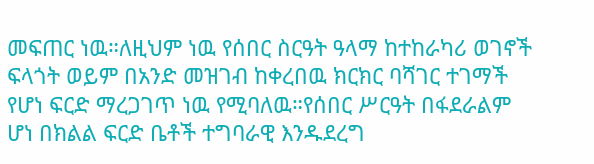መፍጠር ነዉ።ለዚህም ነዉ የሰበር ስርዓት ዓላማ ከተከራካሪ ወገኖች ፍላጎት ወይም በአንድ መዝገብ ከቀረበዉ ክርክር ባሻገር ተገማች የሆነ ፍርድ ማረጋገጥ ነዉ የሚባለዉ።የሰበር ሥርዓት በፋደራልም ሆነ በክልል ፍርድ ቤቶች ተግባራዊ እንዱደረግ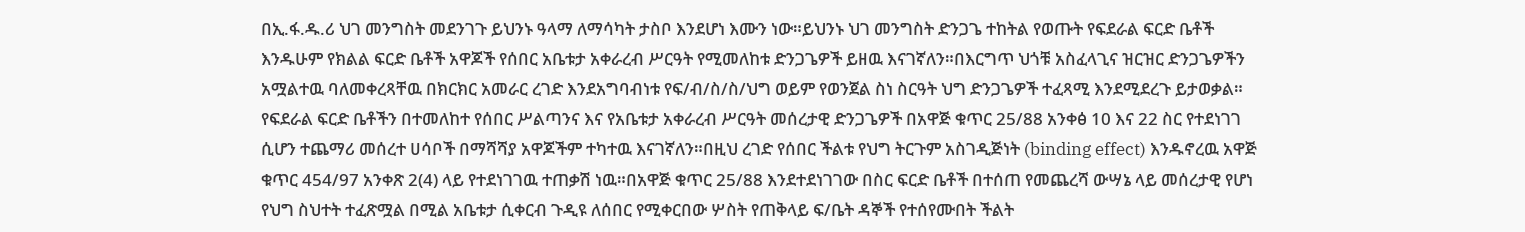በኢ.ፋ.ዱ.ሪ ህገ መንግስት መደንገጉ ይህንኑ ዓላማ ለማሳካት ታስቦ እንደሆነ እሙን ነው።ይህንኑ ህገ መንግስት ድንጋጌ ተከትል የወጡት የፍደራል ፍርድ ቤቶች እንዱሁም የክልል ፍርድ ቤቶች አዋጆች የሰበር አቤቱታ አቀራረብ ሥርዓት የሚመለከቱ ድንጋጌዎች ይዘዉ እናገኛለን።በእርግጥ ህጎቹ አስፈላጊና ዝርዝር ድንጋጌዎችን አሟልተዉ ባለመቀረጻቸዉ በክርክር አመራር ረገድ እንደአግባብነቱ የፍ/ብ/ስ/ስ/ህግ ወይም የወንጀል ስነ ስርዓት ህግ ድንጋጌዎች ተፈጻሚ እንደሚደረጉ ይታወቃል።
የፍደራል ፍርድ ቤቶችን በተመለከተ የሰበር ሥልጣንና እና የአቤቱታ አቀራረብ ሥርዓት መሰረታዊ ድንጋጌዎች በአዋጅ ቁጥር 25/88 አንቀፅ 10 እና 22 ስር የተደነገገ ሲሆን ተጨማሪ መሰረተ ሀሳቦች በማሻሻያ አዋጆችም ተካተዉ እናገኛለን።በዚህ ረገድ የሰበር ችልቱ የህግ ትርጉም አስገዲጅነት (binding effect) እንዱኖረዉ አዋጅ ቁጥር 454/97 አንቀጽ 2(4) ላይ የተደነገገዉ ተጠቃሽ ነዉ።በአዋጅ ቁጥር 25/88 እንደተደነገገው በስር ፍርድ ቤቶች በተሰጠ የመጨረሻ ውሣኔ ላይ መሰረታዊ የሆነ የህግ ስህተት ተፈጽሟል በሚል አቤቱታ ሲቀርብ ጉዲዩ ለሰበር የሚቀርበው ሦስት የጠቅላይ ፍ/ቤት ዳኞች የተሰየሙበት ችልት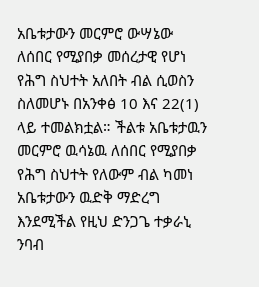አቤቱታውን መርምሮ ውሣኔው ለሰበር የሚያበቃ መሰረታዊ የሆነ የሕግ ስህተት አለበት ብል ሲወስን ስለመሆኑ በአንቀፅ 10 እና 22(1) ላይ ተመልክቷል። ችልቱ አቤቱታዉን መርምሮ ዉሳኔዉ ለሰበር የሚያበቃ የሕግ ስህተት የለውም ብል ካመነ አቤቱታውን ዉድቅ ማድረግ እንደሚችል የዚህ ድንጋጌ ተቃራኒ ንባብ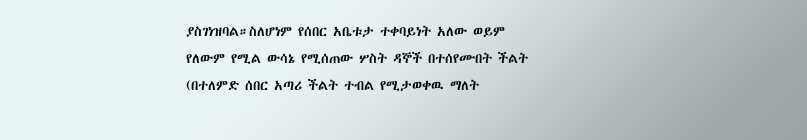ያስገነዝባል።ስለሆነም የሰበር አቤቱታ ተቀባይነት አለው ወይም የለውም የሚል ውሳኔ የሚሰጠው ሦስት ዳኞች በተሰየሙበት ችልት (በተለምድ ሰበር አጣሪ ችልት ተብል የሚታወቀዉ ማለት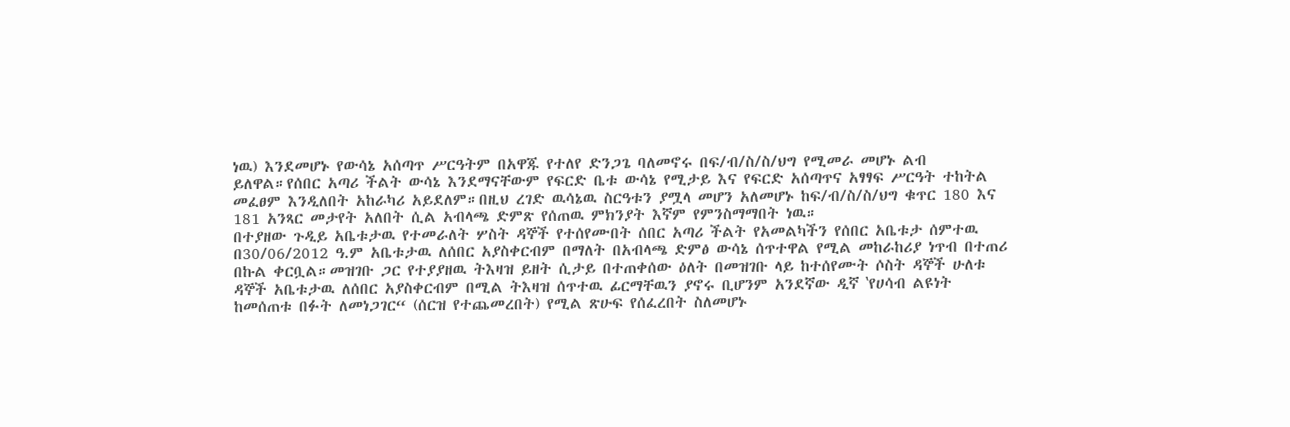ነዉ) እንደመሆኑ የውሳኔ አሰጣጥ ሥርዓትም በአዋጁ የተለየ ድንጋጌ ባለመኖሩ በፍ/ብ/ስ/ስ/ህግ የሚመራ መሆኑ ልብ ይለዋል።የሰበር አጣሪ ችልት ውሳኔ እንደማናቸውም የፍርድ ቤቱ ውሳኔ የሚታይ እና የፍርድ አሰጣጥና አፃፃፍ ሥርዓት ተከትል መፈፀም እንዲለበት አከራካሪ አይደለም።በዚህ ረገድ ዉሳኔዉ ስርዓቱን ያሟላ መሆን አለመሆኑ ከፍ/ብ/ስ/ስ/ህግ ቁጥር 180 እና 181 አንጻር መታየት አለበት ሲል አብላጫ ድምጽ የሰጠዉ ምክንያት እኛም የምንስማማበት ነዉ።
በተያዘው ጉዲይ አቤቱታዉ የተመራለት ሦስት ዳኞች የተሰየሙበት ሰበር አጣሪ ችልት የአመልካችን የሰበር አቤቱታ ሰምተዉ በ30/06/2012 ዓ.ም አቤቱታዉ ለሰበር አያስቀርብም በማለት በአብላጫ ድምፅ ውሳኔ ሰጥተዋል የሚል መከራከሪያ ነጥብ በተጠሪ በኩል ቀርቧል።መዝገቡ ጋር የተያያዘዉ ትእዛዝ ይዘት ሲታይ በተጠቀሰው ዕለት በመዝገቡ ላይ ከተሰየሙት ሶስት ዳኞች ሁለቱ ዳኞች አቤቱታዉ ለሰበር አያስቀርብም በሚል ትእዛዝ ሰጥተዉ ፊርማቸዉን ያኖሩ ቢሆንም አንደኛው ዲኛ ‛የሀሳብ ልዩነት ከመሰጠቱ በፉት ለመነጋገር“ (ሰርዝ የተጨመረበት) የሚል ጽሁፍ የሰፈረበት ስለመሆኑ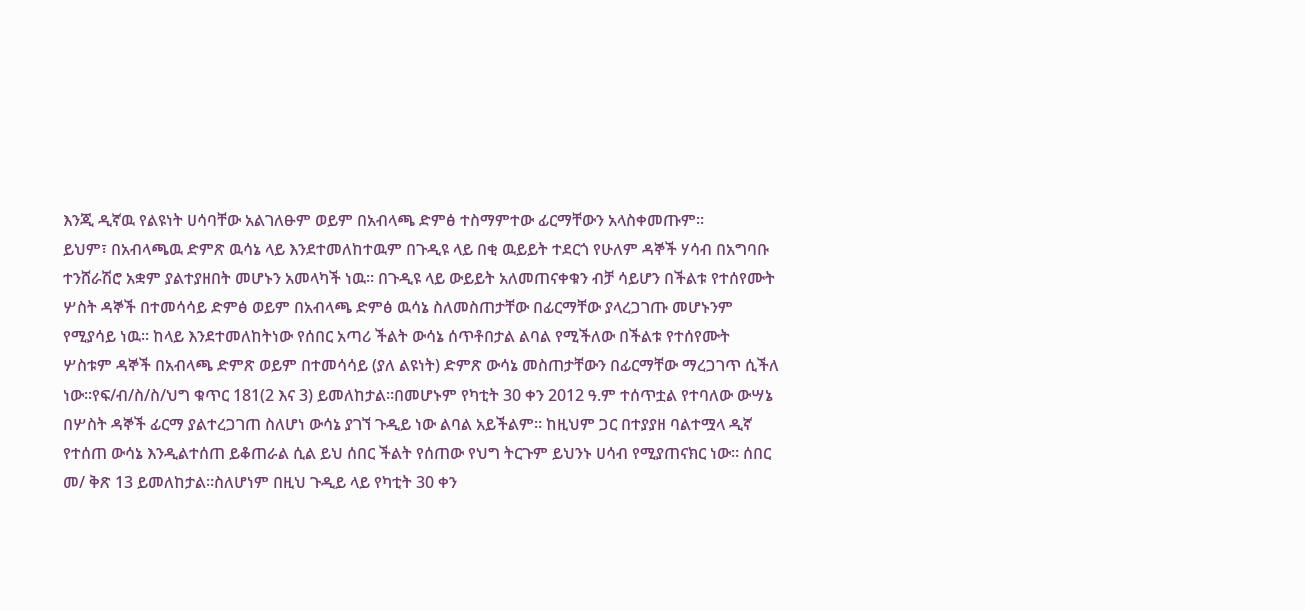እንጂ ዲኛዉ የልዩነት ሀሳባቸው አልገለፁም ወይም በአብላጫ ድምፅ ተስማምተው ፊርማቸውን አላስቀመጡም።
ይህም፣ በአብላጫዉ ድምጽ ዉሳኔ ላይ እንደተመለከተዉም በጉዲዩ ላይ በቂ ዉይይት ተደርጎ የሁለም ዳኞች ሃሳብ በአግባቡ ተንሸራሽሮ አቋም ያልተያዘበት መሆኑን አመላካች ነዉ። በጉዲዩ ላይ ውይይት አለመጠናቀቁን ብቻ ሳይሆን በችልቱ የተሰየሙት ሦስት ዳኞች በተመሳሳይ ድምፅ ወይም በአብላጫ ድምፅ ዉሳኔ ስለመስጠታቸው በፊርማቸው ያላረጋገጡ መሆኑንም የሚያሳይ ነዉ። ከላይ እንደተመለከትነው የሰበር አጣሪ ችልት ውሳኔ ሰጥቶበታል ልባል የሚችለው በችልቱ የተሰየሙት ሦስቱም ዳኞች በአብላጫ ድምጽ ወይም በተመሳሳይ (ያለ ልዩነት) ድምጽ ውሳኔ መስጠታቸውን በፊርማቸው ማረጋገጥ ሲችለ ነው።የፍ/ብ/ስ/ስ/ህግ ቁጥር 181(2 እና 3) ይመለከታል።በመሆኑም የካቲት 30 ቀን 2012 ዓ.ም ተሰጥቷል የተባለው ውሣኔ በሦስት ዳኞች ፊርማ ያልተረጋገጠ ስለሆነ ውሳኔ ያገኘ ጉዲይ ነው ልባል አይችልም። ከዚህም ጋር በተያያዘ ባልተሟላ ዲኛ የተሰጠ ውሳኔ እንዲልተሰጠ ይቆጠራል ሲል ይህ ሰበር ችልት የሰጠው የህግ ትርጉም ይህንኑ ሀሳብ የሚያጠናክር ነው። ሰበር መ/ ቅጽ 13 ይመለከታል።ስለሆነም በዚህ ጉዲይ ላይ የካቲት 30 ቀን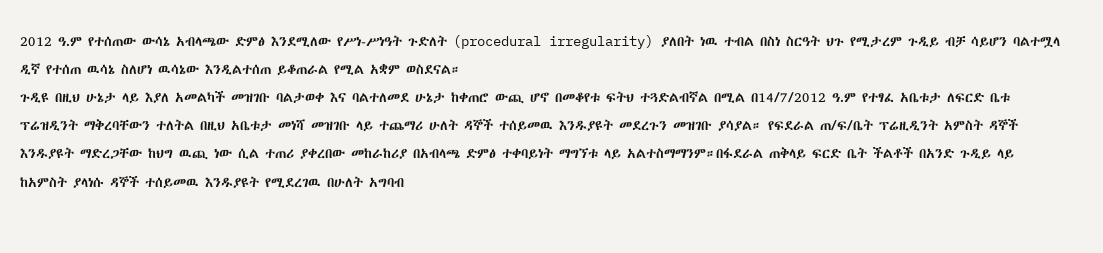2012 ዓ.ም የተሰጠው ውሳኔ አብላጫው ድምፅ እንደሚለው የሥነ-ሥነዓት ጉድለት (procedural irregularity) ያለበት ነዉ ተብል በስነ ስርዓት ህጉ የሚታረም ጉዲይ ብቻ ሳይሆን ባልተሟላ ዲኛ የተሰጠ ዉሳኔ ስለሆነ ዉሳኔው እንዲልተሰጠ ይቆጠራል የሚል አቋም ወስደናል።
ጉዲዩ በዚህ ሁኔታ ላይ እያለ አመልካች መዝገቡ ባልታወቀ እና ባልተለመደ ሁኔታ ከቀጠሮ ውጪ ሆኖ በመቆየቱ ፍትህ ተጓድልብኛል በሚል በ14/7/2012 ዓ.ም የተፃፈ አቤቱታ ለፍርድ ቤቱ ፕሬዝዲንት ማቅረባቸውን ተለትል በዚህ አቤቱታ መነሻ መዝገቡ ላይ ተጨማሪ ሁለት ዳኞች ተሰይመዉ እንዱያዩት መደረጉን መዝገቡ ያሳያል። የፍደራል ጠ/ፍ/ቤት ፕሬዚዲንት አምስት ዳኞች እንዱያዩት ማድረጋቸው ከህግ ዉጪ ነው ሲል ተጠሪ ያቀረበው መከራከሪያ በአብላጫ ድምፅ ተቀባይነት ማግኘቱ ላይ አልተስማማንም።በፋደራል ጠቅላይ ፍርድ ቤት ችልቶች በአንድ ጉዲይ ላይ ከአምስት ያላነሱ ዳኞች ተሰይመዉ እንዱያዩት የሚደረገዉ በሁለት አግባብ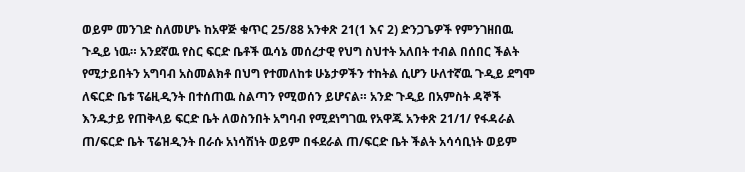ወይም መንገድ ስለመሆኑ ከአዋጅ ቁጥር 25/88 አንቀጽ 21(1 እና 2) ድንጋጌዎች የምንገዘበዉ ጉዲይ ነዉ። አንደኛዉ የስር ፍርድ ቤቶች ዉሳኔ መሰረታዊ የህግ ስህተት አለበት ተብል በሰበር ችልት የሚታይበትን አግባብ አስመልክቶ በህግ የተመለከቱ ሁኔታዎችን ተከትል ሲሆን ሁለተኛዉ ጉዲይ ደግሞ ለፍርድ ቤቱ ፕሬዚዲንት በተሰጠዉ ስልጣን የሚወሰን ይሆናል። አንድ ጉዲይ በአምስት ዳኞች እንዱታይ የጠቅላይ ፍርድ ቤት ለወስንበት አግባብ የሚደነግገዉ የአዋጁ አንቀጽ 21/1/ የፋዳራል ጠ/ፍርድ ቤት ፕሬዝዲንት በራሱ አነሳሽነት ወይም በፋደራል ጠ/ፍርድ ቤት ችልት አሳሳቢነት ወይም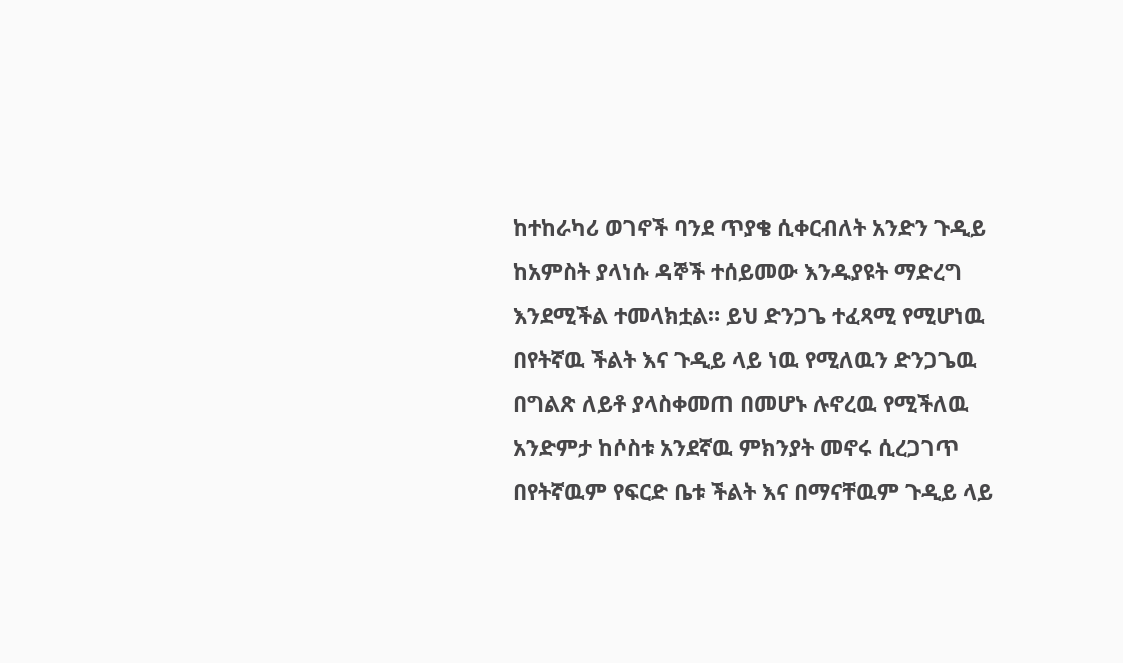ከተከራካሪ ወገኖች ባንደ ጥያቄ ሲቀርብለት አንድን ጉዲይ ከአምስት ያላነሱ ዳኞች ተሰይመው እንዱያዩት ማድረግ እንደሚችል ተመላክቷል። ይህ ድንጋጌ ተፈጻሚ የሚሆነዉ በየትኛዉ ችልት እና ጉዲይ ላይ ነዉ የሚለዉን ድንጋጌዉ በግልጽ ለይቶ ያላስቀመጠ በመሆኑ ሉኖረዉ የሚችለዉ አንድምታ ከሶስቱ አንደኛዉ ምክንያት መኖሩ ሲረጋገጥ በየትኛዉም የፍርድ ቤቱ ችልት እና በማናቸዉም ጉዲይ ላይ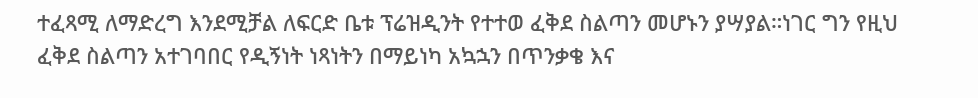ተፈጻሚ ለማድረግ እንደሚቻል ለፍርድ ቤቱ ፕሬዝዲንት የተተወ ፈቅደ ስልጣን መሆኑን ያሣያል።ነገር ግን የዚህ ፈቅደ ስልጣን አተገባበር የዲኝነት ነጻነትን በማይነካ አኳኋን በጥንቃቄ እና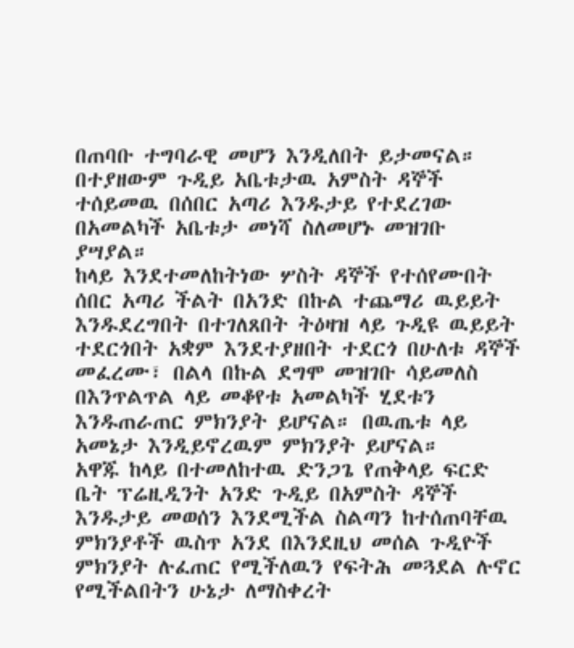በጠባቡ ተግባራዊ መሆን እንዲለበት ይታመናል።
በተያዘውም ጉዲይ አቤቱታዉ አምስት ዳኞች ተሰይመዉ በሰበር አጣሪ እንዱታይ የተደረገው በአመልካች አቤቱታ መነሻ ስለመሆኑ መዝገቡ ያሣያል።
ከላይ እንደተመለከትነው ሦስት ዳኞች የተሰየሙበት ሰበር አጣሪ ችልት በአንድ በኩል ተጨማሪ ዉይይት እንዱደረግበት በተገለጸበት ትዕዛዝ ላይ ጉዲዩ ዉይይት ተደርጎበት አቋም እንደተያዘበት ተደርጎ በሁለቱ ዳኞች መፈረሙ፣ በልላ በኩል ደግሞ መዝገቡ ሳይመለስ በእንጥልጥል ላይ መቆየቱ አመልካች ሂደቱን እንዱጠራጠር ምክንያት ይሆናል። በዉጤቱ ላይ አመኔታ እንዲይኖረዉም ምክንያት ይሆናል።
አዋጁ ከላይ በተመለከተዉ ድንጋጌ የጠቅላይ ፍርድ ቤት ፕሬዚዲንት አንድ ጉዲይ በአምስት ዳኞች እንዱታይ መወሰን እንደሚችል ስልጣን ከተሰጠባቸዉ ምክንያቶች ዉስጥ አንደ በእንደዚህ መሰል ጉዲዮች ምክንያት ሉፈጠር የሚችለዉን የፍትሕ መጓደል ሉኖር የሚችልበትን ሁኔታ ለማስቀረት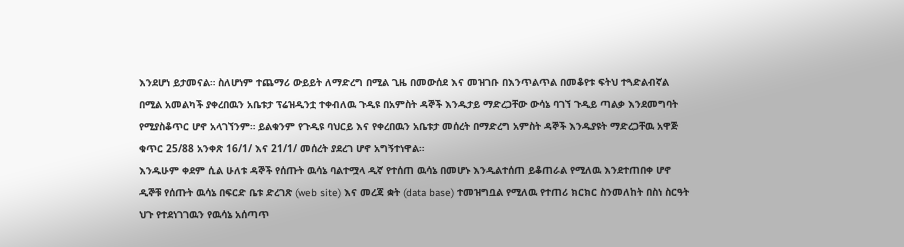እንደሆነ ይታመናል። ስለሆነም ተጨማሪ ውይይት ለማድረግ በሚል ጊዜ በመውሰደ እና መዝገቡ በእንጥልጥል በመቆየቱ ፍትህ ተጓድልብኛል በሚል አመልካች ያቀረበዉን አቤቱታ ፕሬዝዲንቷ ተቀብለዉ ጉዲዩ በአምስት ዳኞች እንዱታይ ማድረጋቸው ውሳኔ ባገኘ ጉዲይ ጣልቃ እንደመግባት የሚያስቆጥር ሆኖ አላገኘንም። ይልቁንም የጉዲዩ ባህርይ እና የቀረበዉን አቤቱታ መሰረት በማድረግ አምስት ዳኞች እንዱያዩት ማድረጋቸዉ አዋጅ ቁጥር 25/88 አንቀጽ 16/1/ እና 21/1/ መሰረት ያደረገ ሆኖ አግኝተነዋል።
እንዱሁም ቀደም ሲል ሁለቱ ዳኞች የሰጡት ዉሳኔ ባልተሟላ ዲኛ የተሰጠ ዉሳኔ በመሆኑ እንዲልተሰጠ ይቆጠራል የሚለዉ እንደተጠበቀ ሆኖ ዲኞቹ የሰጡት ዉሳኔ በፍርድ ቤቱ ድረገጽ (web site) እና መረጃ ቋት (data base) ተመዝግቧል የሚለዉ የተጠሪ ክርክር ስንመለከት በስነ ስርዓት ህጉ የተደነገገዉን የዉሳኔ አሰጣጥ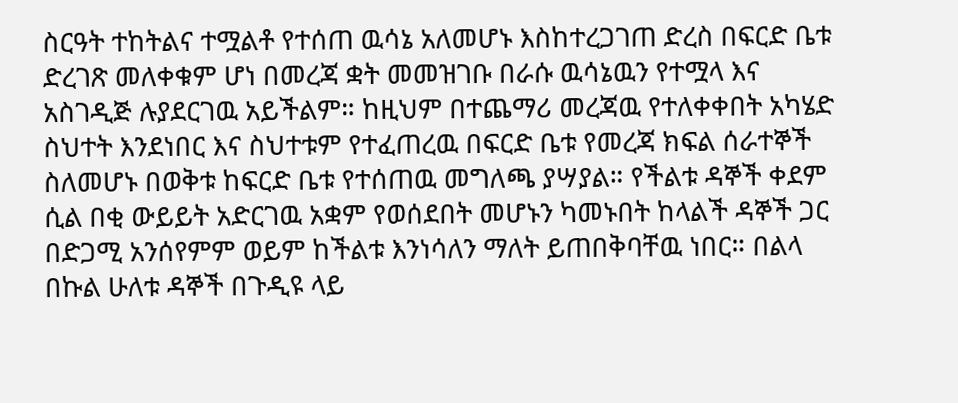ስርዓት ተከትልና ተሟልቶ የተሰጠ ዉሳኔ አለመሆኑ እስከተረጋገጠ ድረስ በፍርድ ቤቱ ድረገጽ መለቀቁም ሆነ በመረጃ ቋት መመዝገቡ በራሱ ዉሳኔዉን የተሟላ እና አስገዲጅ ሉያደርገዉ አይችልም። ከዚህም በተጨማሪ መረጃዉ የተለቀቀበት አካሄድ ስህተት እንደነበር እና ስህተቱም የተፈጠረዉ በፍርድ ቤቱ የመረጃ ክፍል ሰራተኞች ስለመሆኑ በወቅቱ ከፍርድ ቤቱ የተሰጠዉ መግለጫ ያሣያል። የችልቱ ዳኞች ቀደም ሲል በቂ ውይይት አድርገዉ አቋም የወሰደበት መሆኑን ካመኑበት ከላልች ዳኞች ጋር በድጋሚ አንሰየምም ወይም ከችልቱ እንነሳለን ማለት ይጠበቅባቸዉ ነበር። በልላ በኩል ሁለቱ ዳኞች በጉዲዩ ላይ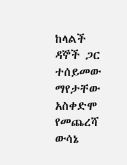ከላልች ዳኞች ጋር ተሰይመው ማየታቸው አስቀድሞ የመጨረሻ ውሳኔ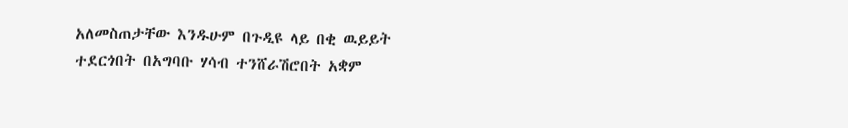አለመስጠታቸው እንዱሁም በጉዲዩ ላይ በቂ ዉይይት ተደርጎበት በአግባቡ ሃሳብ ተንሸራሽሮበት አቋም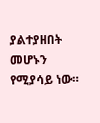ያልተያዘበት መሆኑን የሚያሳይ ነው።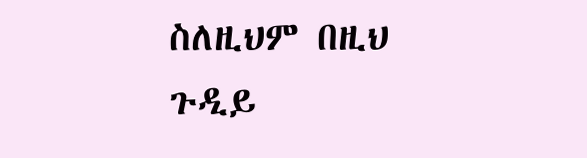ስለዚህም በዚህ ጉዲይ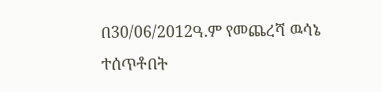በ30/06/2012ዓ.ም የመጨረሻ ዉሳኔ ተሰጥቶበት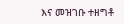እና መዝገቡ ተዘግቶ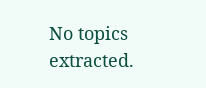No topics extracted.